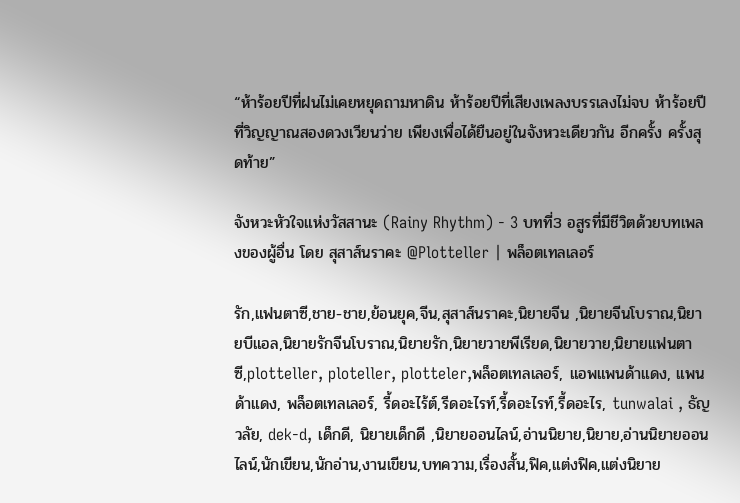“ห้าร้อยปีที่ฝนไม่เคยหยุดถามหาดิน ห้าร้อยปีที่เสียงเพลงบรรเลงไม่จบ ห้าร้อยปีที่วิญญาณสองดวงเวียนว่าย เพียงเพื่อได้ยืนอยู่ในจังหวะเดียวกัน อีกครั้ง ครั้งสุดท้าย”

จังหวะหัวใจแห่งวัสสานะ (Rainy Rhythm) - 3 บทที่3 อสูรที่มีชีวิตด้วยบทเพลงของผู้อื่น โดย สุสาส์นราคะ @Plotteller | พล็อตเทลเลอร์

รัก,แฟนตาซี,ชาย-ชาย,ย้อนยุค,จีน,สุสาส์นราคะ,นิยายจีน ,นิยายจีนโบราณ,นิยายบีแอล,นิยายรักจีนโบราณ,นิยายรัก,นิยายวายพีเรียด,นิยายวาย,นิยายแฟนตาซี,plotteller, ploteller, plotteler,พล็อตเทลเลอร์, แอพแพนด้าแดง, แพนด้าแดง, พล็อตเทลเลอร์, รี้ดอะไร้ต์,รีดอะไรท์,รี้ดอะไรท์,รี้ดอะไร, tunwalai , ธัญวลัย, dek-d, เด็กดี, นิยายเด็กดี ,นิยายออนไลน์,อ่านนิยาย,นิยาย,อ่านนิยายออนไลน์,นักเขียน,นักอ่าน,งานเขียน,บทความ,เรื่องสั้น,ฟิค,แต่งฟิค,แต่งนิยาย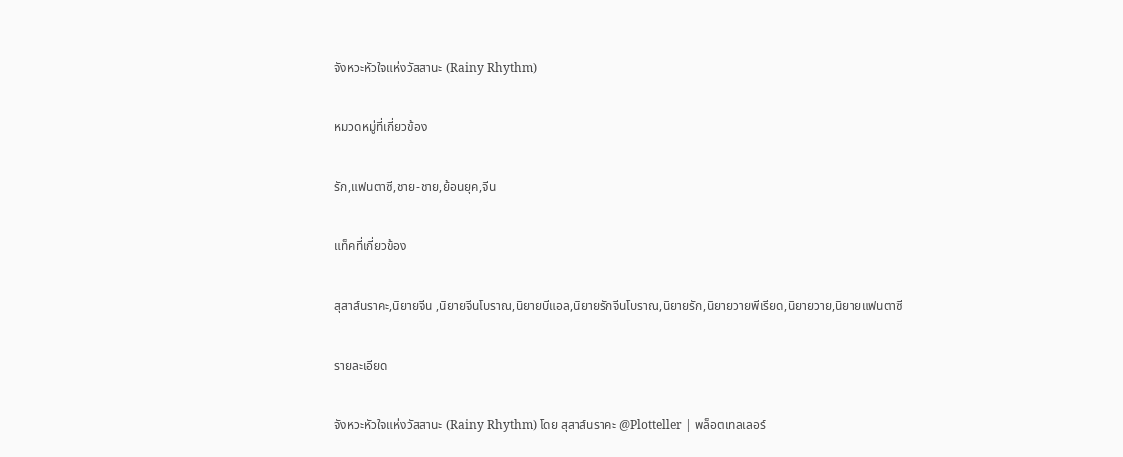จังหวะหัวใจแห่งวัสสานะ (Rainy Rhythm)

หมวดหมู่ที่เกี่ยวข้อง

รัก,แฟนตาซี,ชาย-ชาย,ย้อนยุค,จีน

แท็คที่เกี่ยวข้อง

สุสาส์นราคะ,นิยายจีน ,นิยายจีนโบราณ,นิยายบีแอล,นิยายรักจีนโบราณ,นิยายรัก,นิยายวายพีเรียด,นิยายวาย,นิยายแฟนตาซี

รายละเอียด

จังหวะหัวใจแห่งวัสสานะ (Rainy Rhythm) โดย สุสาส์นราคะ @Plotteller | พล็อตเทลเลอร์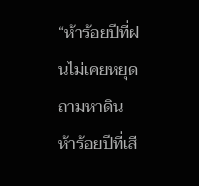“ห้าร้อยปีที่ฝนไม่เคยหยุดถามหาดิน ห้าร้อยปีที่เสี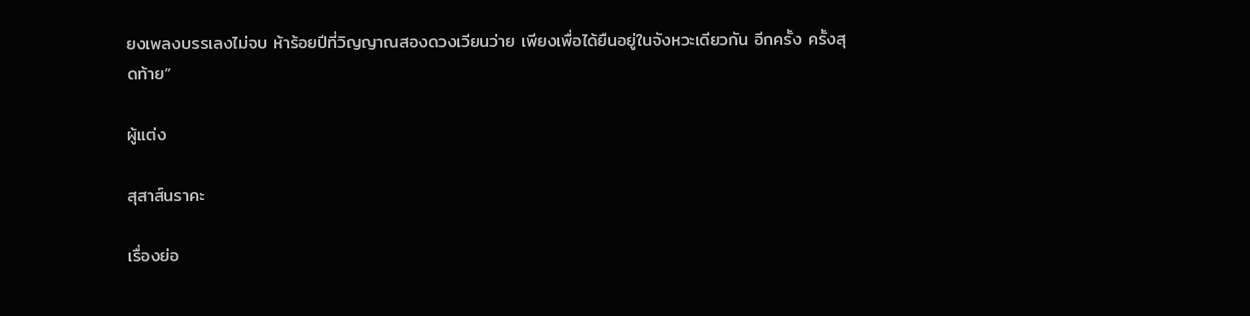ยงเพลงบรรเลงไม่จบ ห้าร้อยปีที่วิญญาณสองดวงเวียนว่าย เพียงเพื่อได้ยืนอยู่ในจังหวะเดียวกัน อีกครั้ง ครั้งสุดท้าย”

ผู้แต่ง

สุสาส์นราคะ

เรื่องย่อ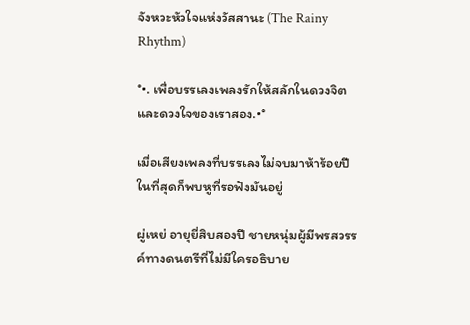จังหวะหัวใจแห่งวัสสานะ (The Rainy Rhythm)

°•. เพื่อบรรเลงเพลงรักให้สลักในดวงจิตและดวงใจของเราสอง.•°

เมื่อเสียงเพลงที่บรรเลงไม่จบมาห้าร้อยปี ในที่สุดก็พบหูที่รอฟังมันอยู่

ผู่เหย่ อายุยี่สิบสองปี ชายหนุ่มผู้มีพรสวรรค์ทางดนตรีที่ไม่มีใครอธิบาย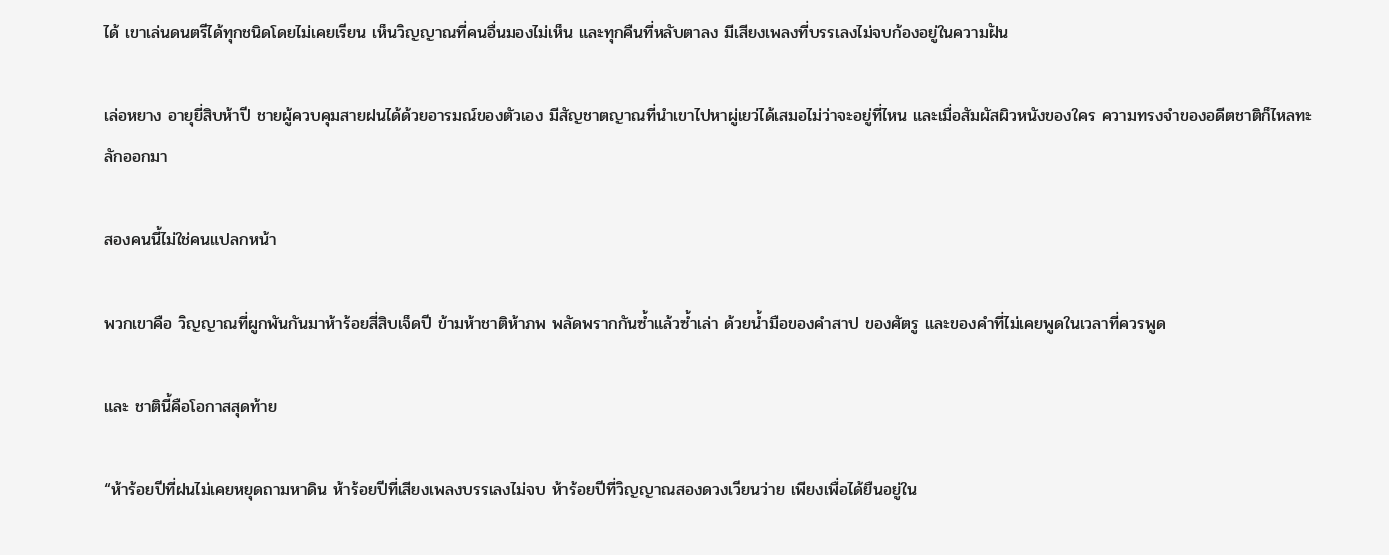ได้ เขาเล่นดนตรีได้ทุกชนิดโดยไม่เคยเรียน เห็นวิญญาณที่คนอื่นมองไม่เห็น และทุกคืนที่หลับตาลง มีเสียงเพลงที่บรรเลงไม่จบก้องอยู่ในความฝัน

เล่อหยาง อายุยี่สิบห้าปี ชายผู้ควบคุมสายฝนได้ด้วยอารมณ์ของตัวเอง มีสัญชาตญาณที่นำเขาไปหาผู่เยว่ได้เสมอไม่ว่าจะอยู่ที่ไหน และเมื่อสัมผัสผิวหนังของใคร ความทรงจำของอดีตชาติก็ไหลทะลักออกมา

สองคนนี้ไม่ใช่คนแปลกหน้า

พวกเขาคือ วิญญาณที่ผูกพันกันมาห้าร้อยสี่สิบเจ็ดปี ข้ามห้าชาติห้าภพ พลัดพรากกันซ้ำแล้วซ้ำเล่า ด้วยน้ำมือของคำสาป ของศัตรู และของคำที่ไม่เคยพูดในเวลาที่ควรพูด

และ ชาตินี้คือโอกาสสุดท้าย

“ห้าร้อยปีที่ฝนไม่เคยหยุดถามหาดิน ห้าร้อยปีที่เสียงเพลงบรรเลงไม่จบ ห้าร้อยปีที่วิญญาณสองดวงเวียนว่าย เพียงเพื่อได้ยืนอยู่ใน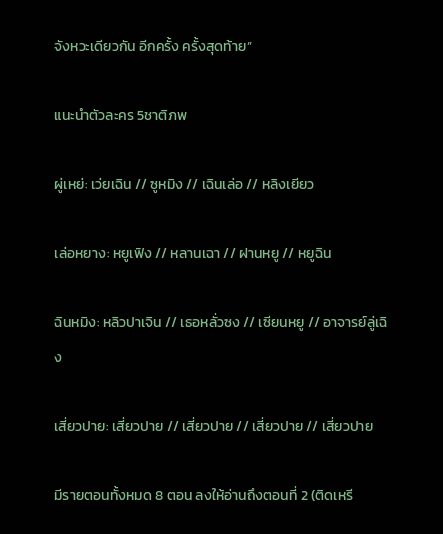จังหวะเดียวกัน อีกครั้ง ครั้งสุดท้าย”

แนะนำตัวละคร 5ชาติภพ

ผู่เหย่: เว่ยเฉิน // ซูหมิง // เฉินเล่อ // หลิงเยียว

เล่อหยาง: หยูเฟิง // หลานเฉา // ฝานหยู // หยูฉิน

ฉินหมิง: หลิวปาเจิน // เธอหลั่วซง // เซียนหยู // อาจารย์ลู่เฉิง

เสี่ยวปาย: เสี่ยวปาย // เสี่ยวปาย // เสี่ยวปาย // เสี่ยวปาย

มีรายตอนทั้งหมด 8 ตอน ลงให้อ่านถึงตอนที่ 2 (ติดเหรี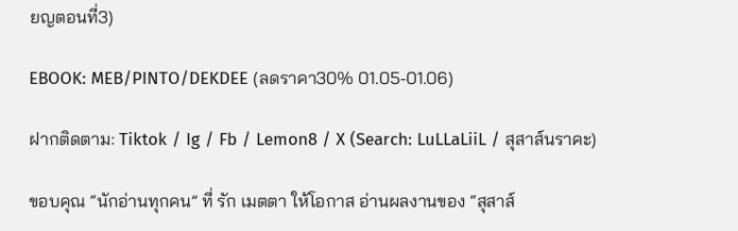ยญตอนที่3)

EBOOK: MEB/PINTO/DEKDEE (ลดราคา30% 01.05-01.06)

ฝากติดตาม: Tiktok / Ig / Fb / Lemon8 / X (Search: LuLLaLiiL / สุสาส์นราคะ)

ขอบคุณ “นักอ่านทุกคน” ที่ รัก เมตตา ให้โอกาส อ่านผลงานของ “สุสาส์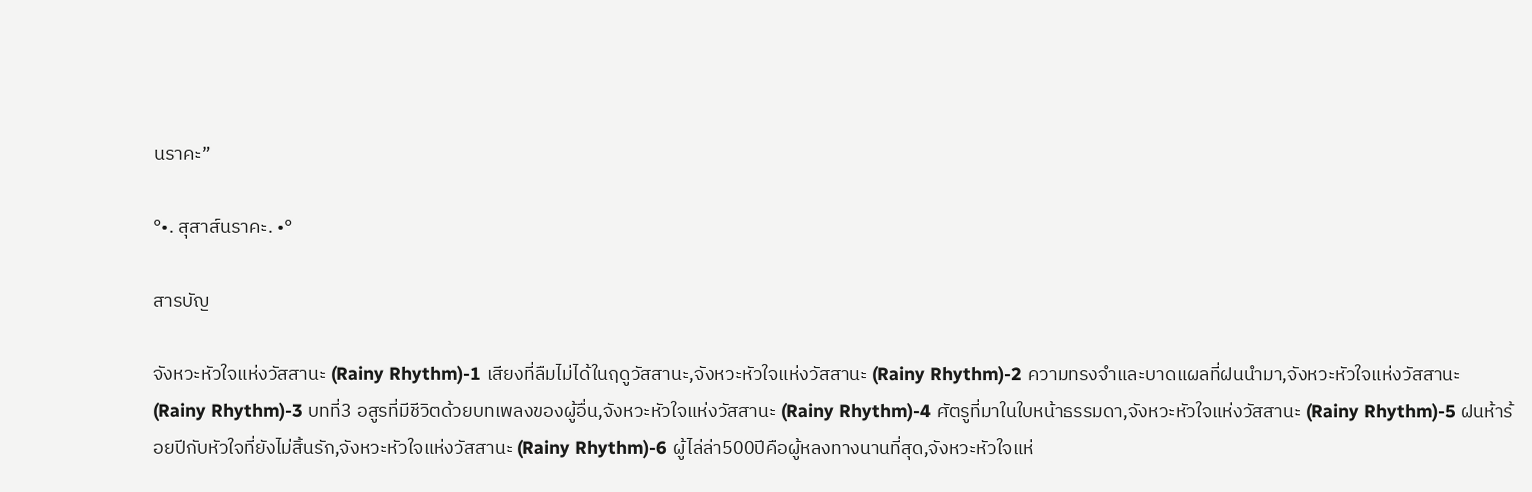นราคะ”

°•. สุสาส์นราคะ. •°

สารบัญ

จังหวะหัวใจแห่งวัสสานะ (Rainy Rhythm)-1 เสียงที่ลืมไม่ได้ในฤดูวัสสานะ,จังหวะหัวใจแห่งวัสสานะ (Rainy Rhythm)-2 ความทรงจำและบาดแผลที่ฝนนำมา,จังหวะหัวใจแห่งวัสสานะ (Rainy Rhythm)-3 บทที่3 อสูรที่มีชีวิตด้วยบทเพลงของผู้อื่น,จังหวะหัวใจแห่งวัสสานะ (Rainy Rhythm)-4 ศัตรูที่มาในใบหน้าธรรมดา,จังหวะหัวใจแห่งวัสสานะ (Rainy Rhythm)-5 ฝนห้าร้อยปีกับหัวใจที่ยังไม่สิ้นรัก,จังหวะหัวใจแห่งวัสสานะ (Rainy Rhythm)-6 ผู้ไล่ล่า500ปีคือผู้หลงทางนานที่สุด,จังหวะหัวใจแห่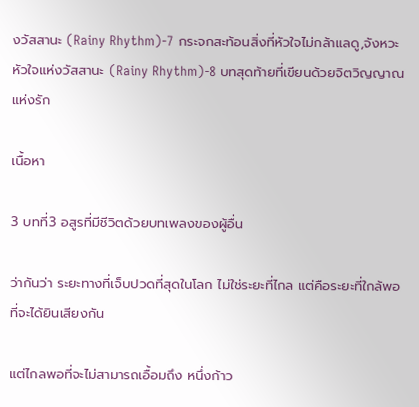งวัสสานะ (Rainy Rhythm)-7 กระจกสะท้อนสิ่งที่หัวใจไม่กล้าแลดู,จังหวะหัวใจแห่งวัสสานะ (Rainy Rhythm)-8 บทสุดท้ายที่เขียนด้วยจิตวิญญาณแห่งรัก

เนื้อหา

3 บทที่3 อสูรที่มีชีวิตด้วยบทเพลงของผู้อื่น

ว่ากันว่า ระยะทางที่เจ็บปวดที่สุดในโลก ไม่ใช่ระยะที่ไกล แต่คือระยะที่ใกล้พอที่จะได้ยินเสียงกัน

แต่ไกลพอที่จะไม่สามารถเอื้อมถึง หนึ่งก้าว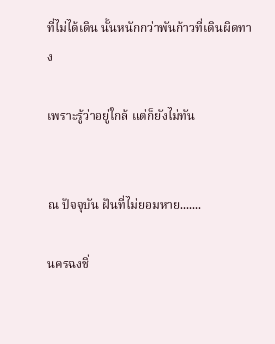ที่ไม่ได้เดิน นั้นหนักกว่าพันก้าวที่เดินผิดทาง

เพราะรู้ว่าอยู่ใกล้ แต่ก็ยังไม่ทัน


ณ ปัจจุบัน ฝันที่ไม่ยอมหาย.......

นครฉงชิ่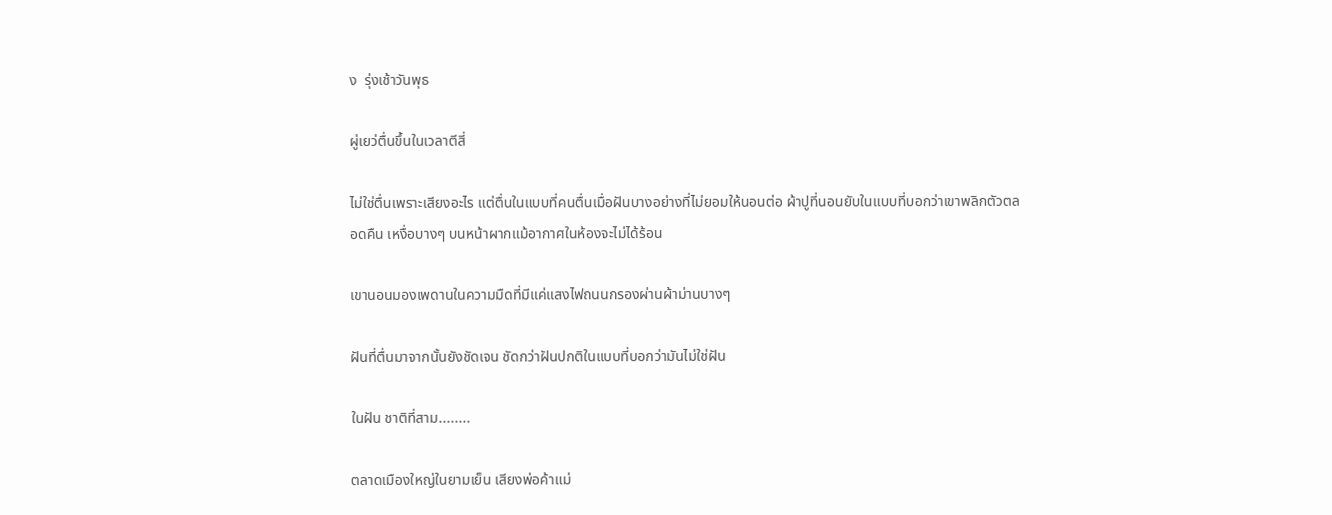ง  รุ่งเช้าวันพุธ

ผู่เยว่ตื่นขึ้นในเวลาตีสี่

ไม่ใช่ตื่นเพราะเสียงอะไร แต่ตื่นในแบบที่คนตื่นเมื่อฝันบางอย่างที่ไม่ยอมให้นอนต่อ ผ้าปูที่นอนยับในแบบที่บอกว่าเขาพลิกตัวตลอดคืน เหงื่อบางๆ บนหน้าผากแม้อากาศในห้องจะไม่ได้ร้อน

เขานอนมองเพดานในความมืดที่มีแค่แสงไฟถนนกรองผ่านผ้าม่านบางๆ

ฝันที่ตื่นมาจากนั้นยังชัดเจน ชัดกว่าฝันปกติในแบบที่บอกว่ามันไม่ใช่ฝัน

ในฝัน ชาติที่สาม........

ตลาดเมืองใหญ่ในยามเย็น เสียงพ่อค้าแม่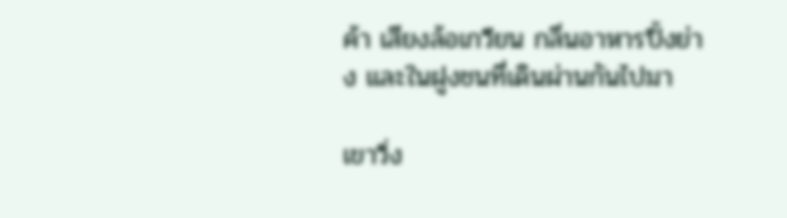ค้า เสียงล้อเกวียน กลิ่นอาหารปิ้งย่าง และในฝูงชนที่เดินผ่านกันไปมา

เขาวิ่ง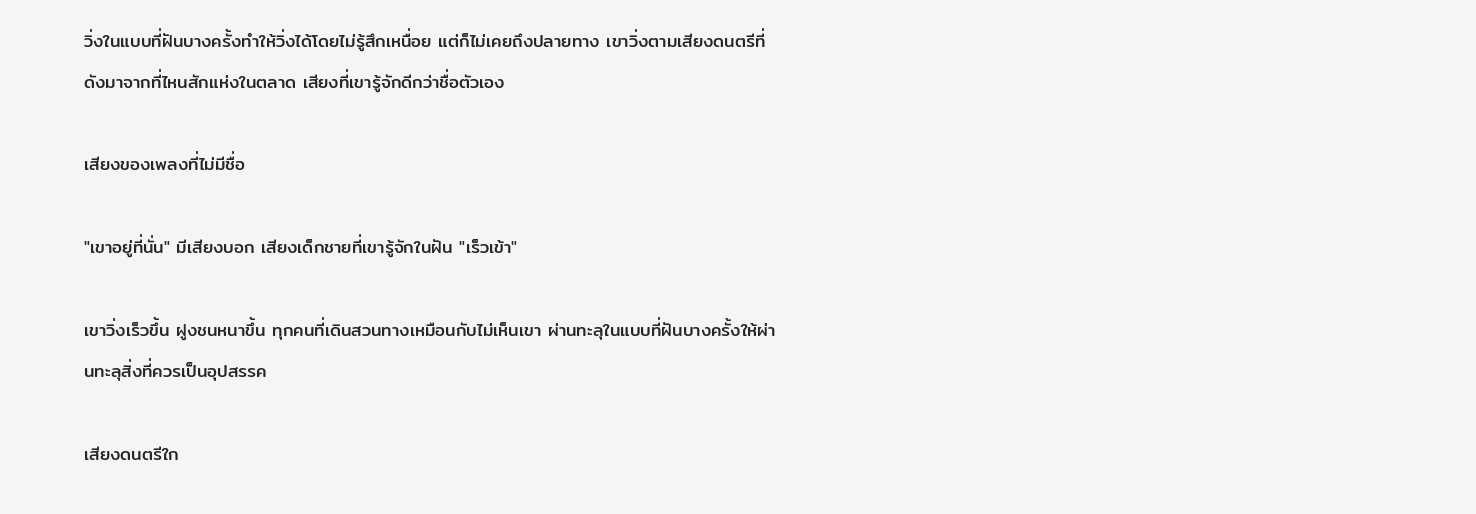วิ่งในแบบที่ฝันบางครั้งทำให้วิ่งได้โดยไม่รู้สึกเหนื่อย แต่ก็ไม่เคยถึงปลายทาง เขาวิ่งตามเสียงดนตรีที่ดังมาจากที่ไหนสักแห่งในตลาด เสียงที่เขารู้จักดีกว่าชื่อตัวเอง

เสียงของเพลงที่ไม่มีชื่อ

"เขาอยู่ที่นั่น" มีเสียงบอก เสียงเด็กชายที่เขารู้จักในฝัน "เร็วเข้า"

เขาวิ่งเร็วขึ้น ฝูงชนหนาขึ้น ทุกคนที่เดินสวนทางเหมือนกับไม่เห็นเขา ผ่านทะลุในแบบที่ฝันบางครั้งให้ผ่านทะลุสิ่งที่ควรเป็นอุปสรรค

เสียงดนตรีใก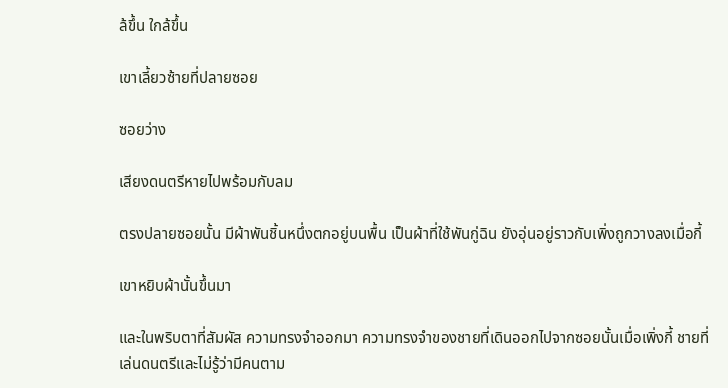ล้ขึ้น ใกล้ขึ้น

เขาเลี้ยวซ้ายที่ปลายซอย

ซอยว่าง

เสียงดนตรีหายไปพร้อมกับลม

ตรงปลายซอยนั้น มีผ้าพันชิ้นหนึ่งตกอยู่บนพื้น เป็นผ้าที่ใช้พันกู่ฉิน ยังอุ่นอยู่ราวกับเพิ่งถูกวางลงเมื่อกี้

เขาหยิบผ้านั้นขึ้นมา

และในพริบตาที่สัมผัส ความทรงจำออกมา ความทรงจำของชายที่เดินออกไปจากซอยนั้นเมื่อเพิ่งกี้ ชายที่เล่นดนตรีและไม่รู้ว่ามีคนตาม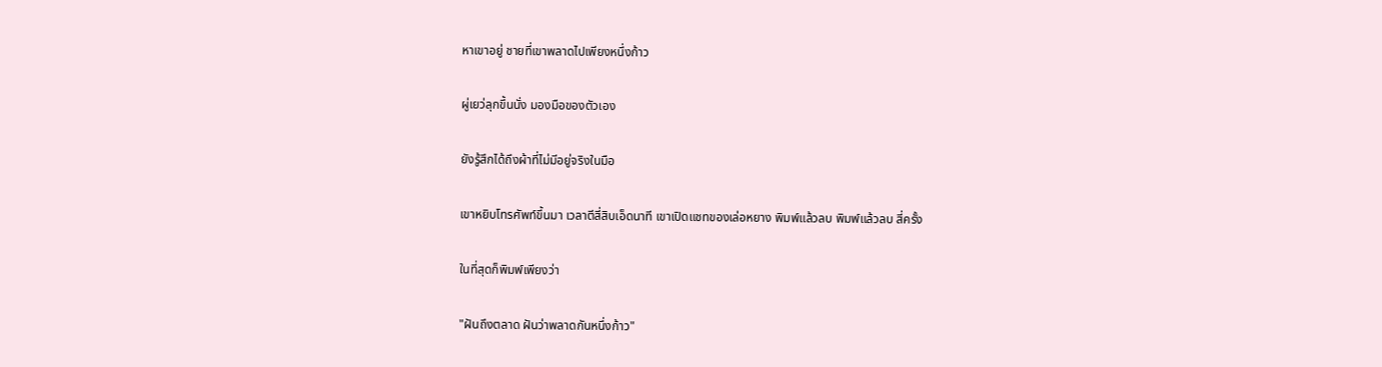หาเขาอยู่ ชายที่เขาพลาดไปเพียงหนึ่งก้าว

ผู่เยว่ลุกขึ้นนั่ง มองมือของตัวเอง

ยังรู้สึกได้ถึงผ้าที่ไม่มีอยู่จริงในมือ

เขาหยิบโทรศัพท์ขึ้นมา เวลาตีสี่สิบเอ็ดนาที เขาเปิดแชทของเล่อหยาง พิมพ์แล้วลบ พิมพ์แล้วลบ สี่ครั้ง

ในที่สุดก็พิมพ์เพียงว่า

"ฝันถึงตลาด ฝันว่าพลาดกันหนึ่งก้าว"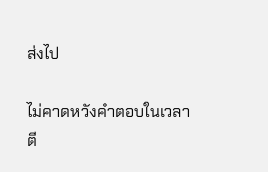ส่งไป

ไม่คาดหวังคำตอบในเวลาตี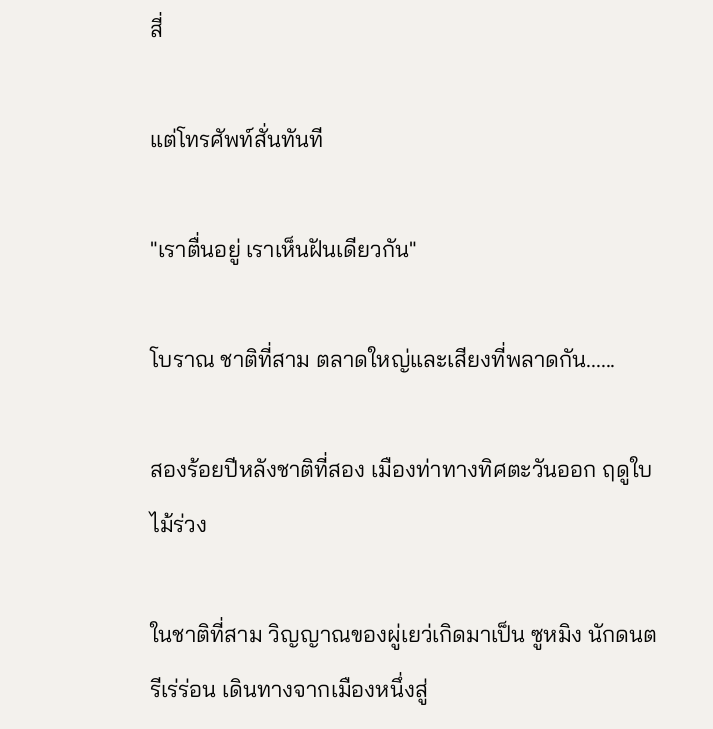สี่

แต่โทรศัพท์สั่นทันที

"เราตื่นอยู่ เราเห็นฝันเดียวกัน"

โบราณ ชาติที่สาม ตลาดใหญ่และเสียงที่พลาดกัน......

สองร้อยปีหลังชาติที่สอง เมืองท่าทางทิศตะวันออก ฤดูใบไม้ร่วง

ในชาติที่สาม วิญญาณของผู่เยว่เกิดมาเป็น ซูหมิง นักดนตรีเร่ร่อน เดินทางจากเมืองหนึ่งสู่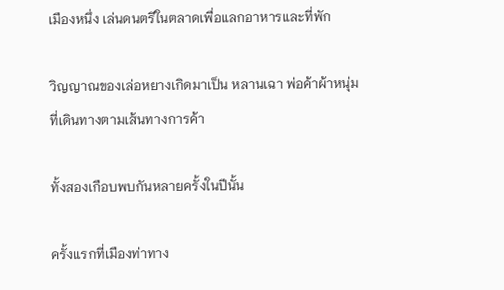เมืองหนึ่ง เล่นดนตรีในตลาดเพื่อแลกอาหารและที่พัก

วิญญาณของเล่อหยางเกิดมาเป็น หลานเฉา พ่อค้าผ้าหนุ่มที่เดินทางตามเส้นทางการค้า

ทั้งสองเกือบพบกันหลายครั้งในปีนั้น

ครั้งแรกที่เมืองท่าทาง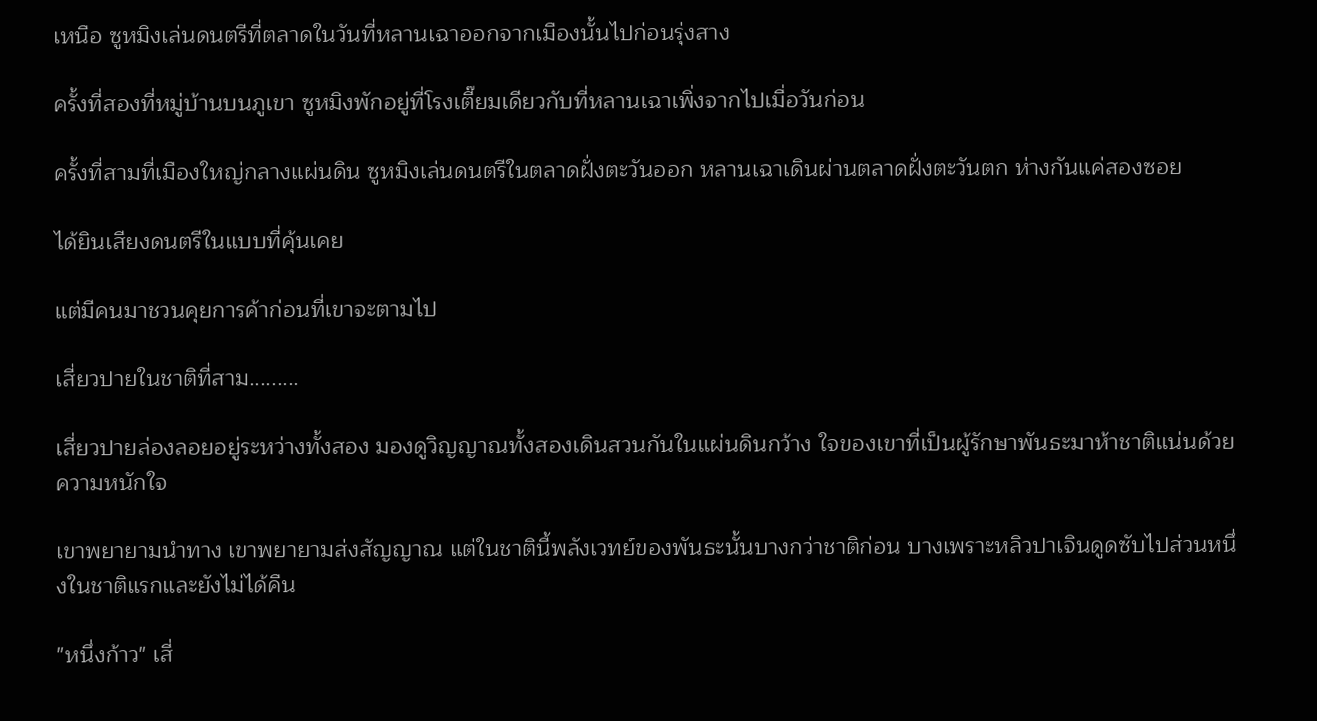เหนือ ซูหมิงเล่นดนตรีที่ตลาดในวันที่หลานเฉาออกจากเมืองนั้นไปก่อนรุ่งสาง

ครั้งที่สองที่หมู่บ้านบนภูเขา ซูหมิงพักอยู่ที่โรงเตี๊ยมเดียวกับที่หลานเฉาเพิ่งจากไปเมื่อวันก่อน

ครั้งที่สามที่เมืองใหญ่กลางแผ่นดิน ซูหมิงเล่นดนตรีในตลาดฝั่งตะวันออก หลานเฉาเดินผ่านตลาดฝั่งตะวันตก ห่างกันแค่สองซอย

ได้ยินเสียงดนตรีในแบบที่คุ้นเคย

แต่มีคนมาชวนคุยการค้าก่อนที่เขาจะตามไป

เสี่ยวปายในชาติที่สาม.........

เสี่ยวปายล่องลอยอยู่ระหว่างทั้งสอง มองดูวิญญาณทั้งสองเดินสวนกันในแผ่นดินกว้าง ใจของเขาที่เป็นผู้รักษาพันธะมาห้าชาติแน่นด้วยความหนักใจ

เขาพยายามนำทาง เขาพยายามส่งสัญญาณ แต่ในชาตินี้พลังเวทย์ของพันธะนั้นบางกว่าชาติก่อน บางเพราะหลิวปาเจินดูดซับไปส่วนหนึ่งในชาติแรกและยังไม่ได้คืน

"หนึ่งก้าว" เสี่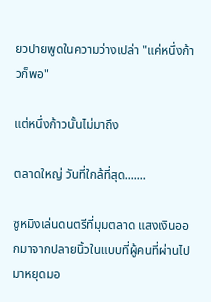ยวปายพูดในความว่างเปล่า "แค่หนึ่งก้าวก็พอ"

แต่หนึ่งก้าวนั้นไม่มาถึง

ตลาดใหญ่ วันที่ใกล้ที่สุด.......

ซูหมิงเล่นดนตรีที่มุมตลาด แสงเงินออกมาจากปลายนิ้วในแบบที่ผู้คนที่ผ่านไปมาหยุดมอ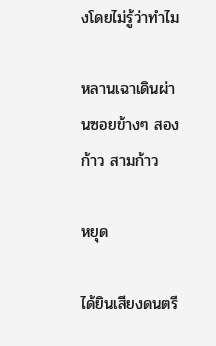งโดยไม่รู้ว่าทำไม

หลานเฉาเดินผ่านซอยข้างๆ สองก้าว สามก้าว

หยุด

ได้ยินเสียงดนตรี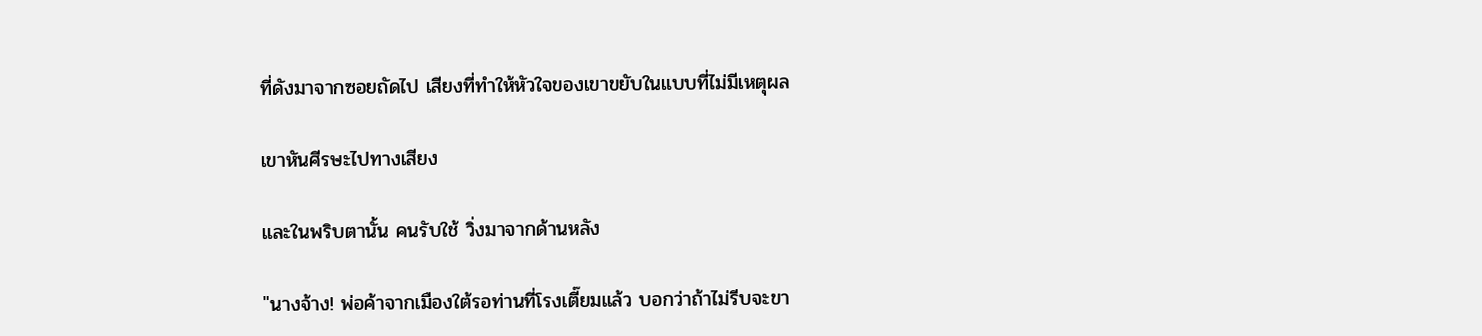ที่ดังมาจากซอยถัดไป เสียงที่ทำให้หัวใจของเขาขยับในแบบที่ไม่มีเหตุผล

เขาหันศีรษะไปทางเสียง

และในพริบตานั้น คนรับใช้ วิ่งมาจากด้านหลัง

"นางจ้าง! พ่อค้าจากเมืองใต้รอท่านที่โรงเตี๊ยมแล้ว บอกว่าถ้าไม่รีบจะขา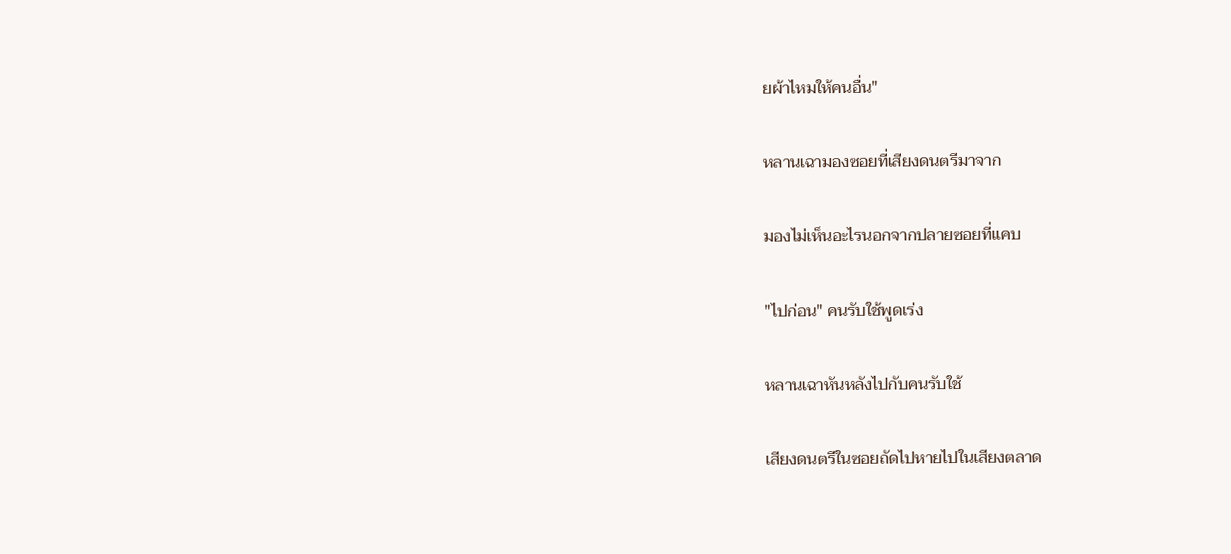ยผ้าไหมให้คนอื่น"

หลานเฉามองซอยที่เสียงดนตรีมาจาก

มองไม่เห็นอะไรนอกจากปลายซอยที่แคบ

"ไปก่อน" คนรับใช้พูดเร่ง

หลานเฉาหันหลังไปกับคนรับใช้

เสียงดนตรีในซอยถัดไปหายไปในเสียงตลาด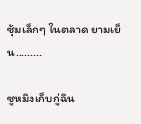ซุ้มเล็กๆ ในตลาด ยามเย็น.........

ซูหมิงเก็บกู่ฉิน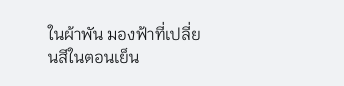ในผ้าพัน มองฟ้าที่เปลี่ยนสีในตอนเย็น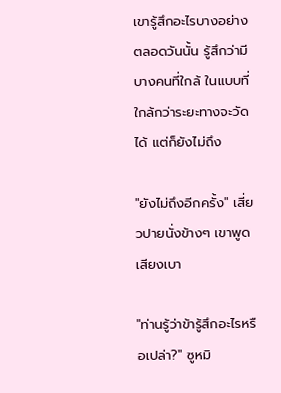เขารู้สึกอะไรบางอย่างตลอดวันนั้น รู้สึกว่ามีบางคนที่ใกล้ ในแบบที่ใกล้กว่าระยะทางจะวัดได้ แต่ก็ยังไม่ถึง

"ยังไม่ถึงอีกครั้ง" เสี่ยวปายนั่งข้างๆ เขาพูดเสียงเบา

"ท่านรู้ว่าข้ารู้สึกอะไรหรือเปล่า?" ซูหมิ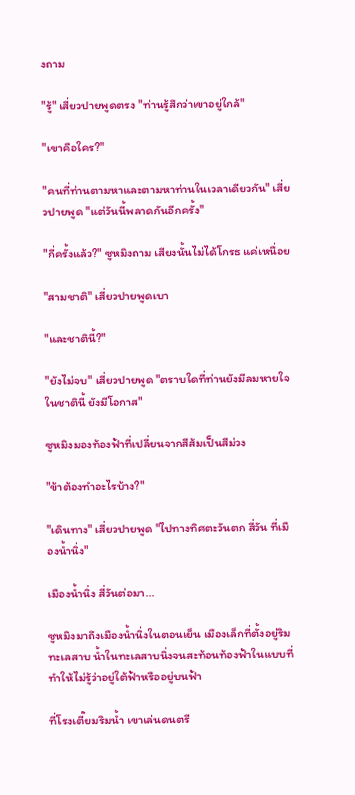งถาม

"รู้" เสี่ยวปายพูดตรง "ท่านรู้สึกว่าเขาอยู่ใกล้"

"เขาคือใคร?"

"คนที่ท่านตามหาและตามหาท่านในเวลาเดียวกัน" เสี่ยวปายพูด "แต่วันนี้พลาดกันอีกครั้ง"

"กี่ครั้งแล้ว?" ซูหมิงถาม เสียงนั้นไม่ได้โกรธ แค่เหนื่อย

"สามชาติ" เสี่ยวปายพูดเบา

"และชาตินี้?"

"ยังไม่จบ" เสี่ยวปายพูด "ตราบใดที่ท่านยังมีลมหายใจในชาตินี้ ยังมีโอกาส"

ซูหมิงมองท้องฟ้าที่เปลี่ยนจากสีส้มเป็นสีม่วง

"ข้าต้องทำอะไรบ้าง?"

"เดินทาง" เสี่ยวปายพูด "ไปทางทิศตะวันตก สี่วัน ที่เมืองน้ำนิ่ง"

เมืองน้ำนิ่ง สี่วันต่อมา...

ซูหมิงมาถึงเมืองน้ำนิ่งในตอนเย็น เมืองเล็กที่ตั้งอยู่ริมทะเลสาบ น้ำในทะเลสาบนิ่งจนสะท้อนท้องฟ้าในแบบที่ทำให้ไม่รู้ว่าอยู่ใต้ฟ้าหรืออยู่บนฟ้า

ที่โรงเตี๊ยมริมน้ำ เขาเล่นดนตรี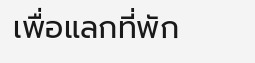เพื่อแลกที่พัก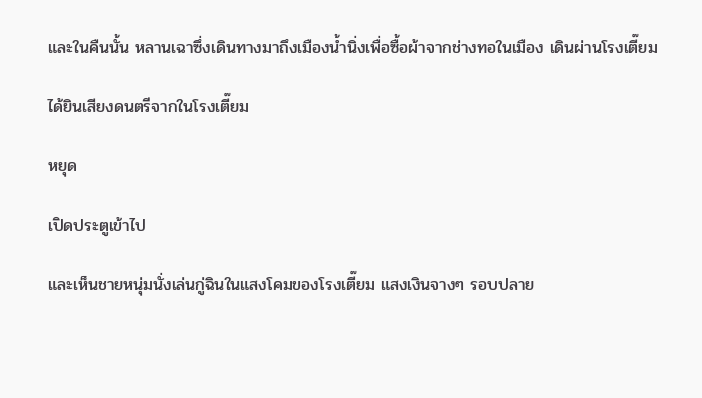และในคืนนั้น หลานเฉาซึ่งเดินทางมาถึงเมืองน้ำนิ่งเพื่อซื้อผ้าจากช่างทอในเมือง เดินผ่านโรงเตี๊ยม

ได้ยินเสียงดนตรีจากในโรงเตี๊ยม

หยุด

เปิดประตูเข้าไป

และเห็นชายหนุ่มนั่งเล่นกู่ฉินในแสงโคมของโรงเตี๊ยม แสงเงินจางๆ รอบปลาย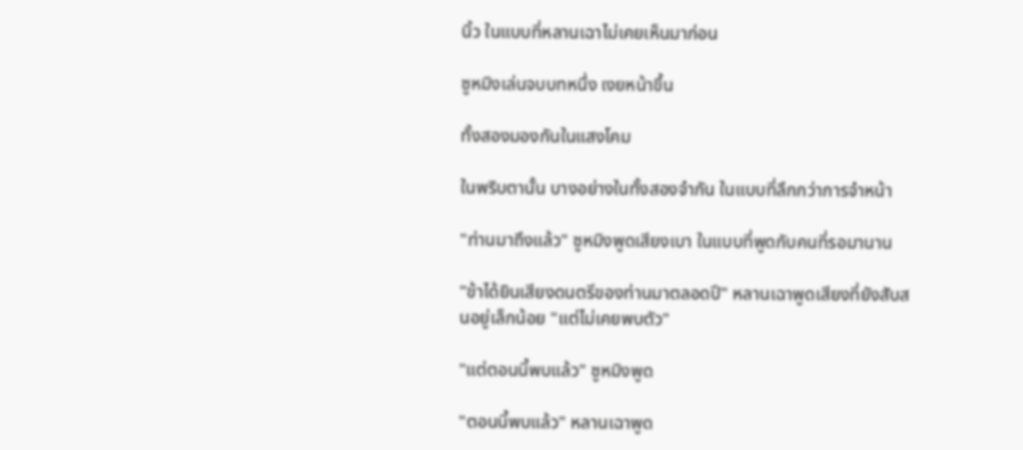นิ้ว ในแบบที่หลานเฉาไม่เคยเห็นมาก่อน

ซูหมิงเล่นจบบทหนึ่ง เงยหน้าขึ้น

ทั้งสองมองกันในแสงโคม

ในพริบตานั้น บางอย่างในทั้งสองจำกัน ในแบบที่ลึกกว่าการจำหน้า

"ท่านมาถึงแล้ว" ซูหมิงพูดเสียงเบา ในแบบที่พูดกับคนที่รอมานาน

"ข้าได้ยินเสียงดนตรีของท่านมาตลอดปี" หลานเฉาพูดเสียงที่ยังสับสนอยู่เล็กน้อย "แต่ไม่เคยพบตัว"

"แต่ตอนนี้พบแล้ว" ซูหมิงพูด

"ตอนนี้พบแล้ว" หลานเฉาพูด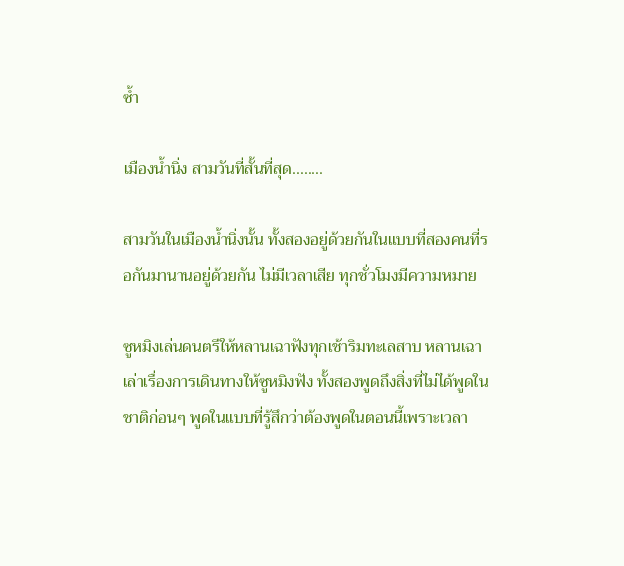ซ้ำ

เมืองน้ำนิ่ง สามวันที่สั้นที่สุด........

สามวันในเมืองน้ำนิ่งนั้น ทั้งสองอยู่ด้วยกันในแบบที่สองคนที่รอกันมานานอยู่ด้วยกัน ไม่มีเวลาเสีย ทุกชั่วโมงมีความหมาย

ซูหมิงเล่นดนตรีให้หลานเฉาฟังทุกเช้าริมทะเลสาบ หลานเฉาเล่าเรื่องการเดินทางให้ซูหมิงฟัง ทั้งสองพูดถึงสิ่งที่ไม่ได้พูดในชาติก่อนๆ พูดในแบบที่รู้สึกว่าต้องพูดในตอนนี้เพราะเวลา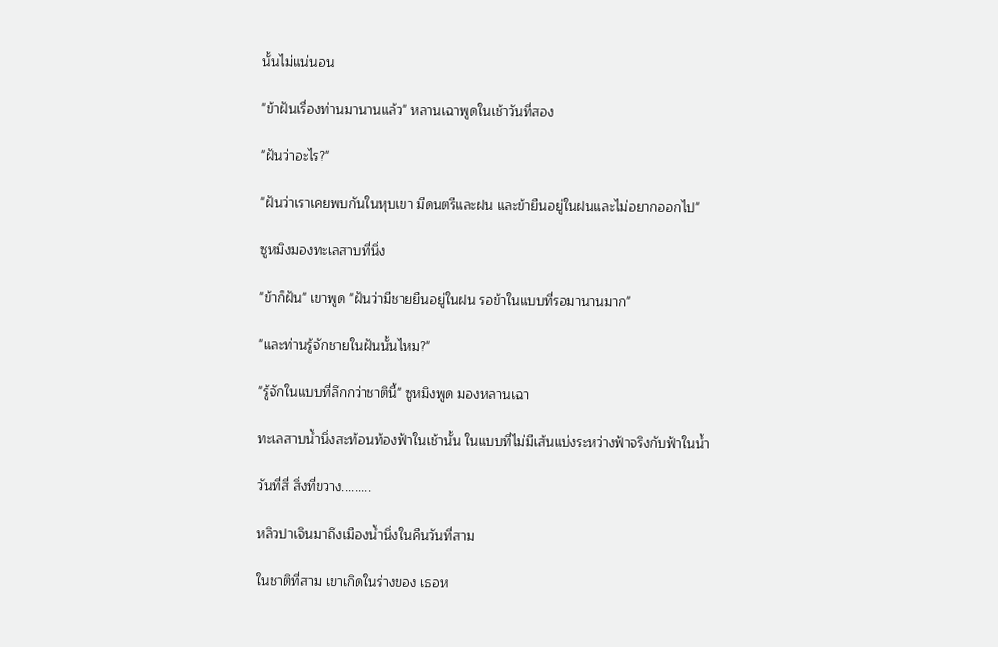นั้นไม่แน่นอน

"ข้าฝันเรื่องท่านมานานแล้ว" หลานเฉาพูดในเช้าวันที่สอง

"ฝันว่าอะไร?"

"ฝันว่าเราเคยพบกันในหุบเขา มีดนตรีและฝน และข้ายืนอยู่ในฝนและไม่อยากออกไป"

ซูหมิงมองทะเลสาบที่นิ่ง

"ข้าก็ฝัน" เขาพูด "ฝันว่ามีชายยืนอยู่ในฝน รอข้าในแบบที่รอมานานมาก"

"และท่านรู้จักชายในฝันนั้นไหม?"

"รู้จักในแบบที่ลึกกว่าชาตินี้" ซูหมิงพูด มองหลานเฉา

ทะเลสาบน้ำนิ่งสะท้อนท้องฟ้าในเช้านั้น ในแบบที่ไม่มีเส้นแบ่งระหว่างฟ้าจริงกับฟ้าในน้ำ

วันที่สี่ สิ่งที่ขวาง.........

หลิวปาเจินมาถึงเมืองน้ำนิ่งในคืนวันที่สาม

ในชาติที่สาม เขาเกิดในร่างของ เธอห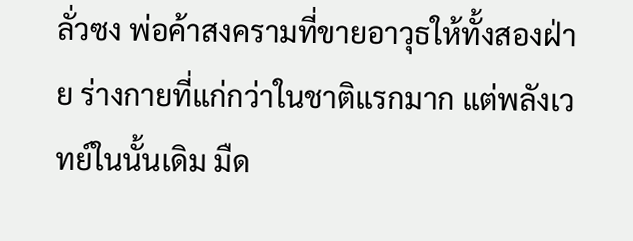ลั่วซง พ่อค้าสงครามที่ขายอาวุธให้ทั้งสองฝ่าย ร่างกายที่แก่กว่าในชาติแรกมาก แต่พลังเวทย์ในนั้นเดิม มืด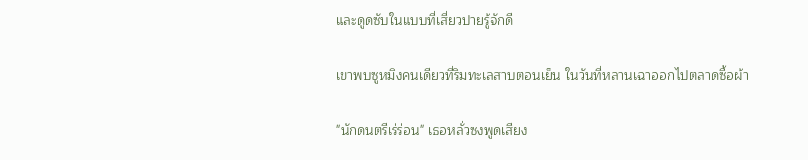และดูดซับในแบบที่เสี่ยวปายรู้จักดี

เขาพบซูหมิงคนเดียวที่ริมทะเลสาบตอนเย็น ในวันที่หลานเฉาออกไปตลาดซื้อผ้า

"นักดนตรีเร่ร่อน" เธอหลั่วซงพูดเสียง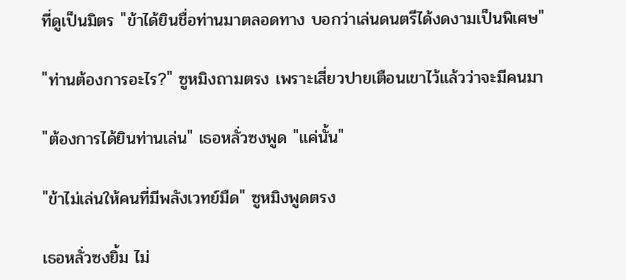ที่ดูเป็นมิตร "ข้าได้ยินชื่อท่านมาตลอดทาง บอกว่าเล่นดนตรีได้งดงามเป็นพิเศษ"

"ท่านต้องการอะไร?" ซูหมิงถามตรง เพราะเสี่ยวปายเตือนเขาไว้แล้วว่าจะมีคนมา

"ต้องการได้ยินท่านเล่น" เธอหลั่วซงพูด "แค่นั้น"

"ข้าไม่เล่นให้คนที่มีพลังเวทย์มืด" ซูหมิงพูดตรง

เธอหลั่วซงยิ้ม ไม่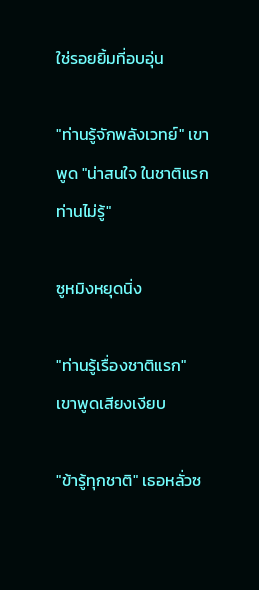ใช่รอยยิ้มที่อบอุ่น

"ท่านรู้จักพลังเวทย์" เขาพูด "น่าสนใจ ในชาติแรกท่านไม่รู้"

ซูหมิงหยุดนิ่ง

"ท่านรู้เรื่องชาติแรก" เขาพูดเสียงเงียบ

"ข้ารู้ทุกชาติ" เธอหลั่วซ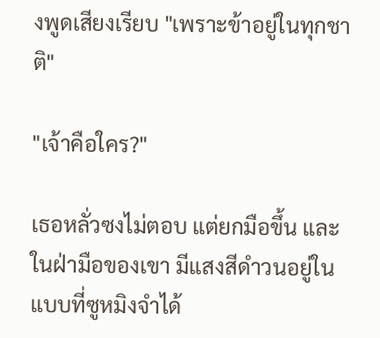งพูดเสียงเรียบ "เพราะข้าอยู่ในทุกชาติ"

"เจ้าคือใคร?"

เธอหลั่วซงไม่ตอบ แต่ยกมือขึ้น และในฝ่ามือของเขา มีแสงสีดำวนอยู่ในแบบที่ซูหมิงจำได้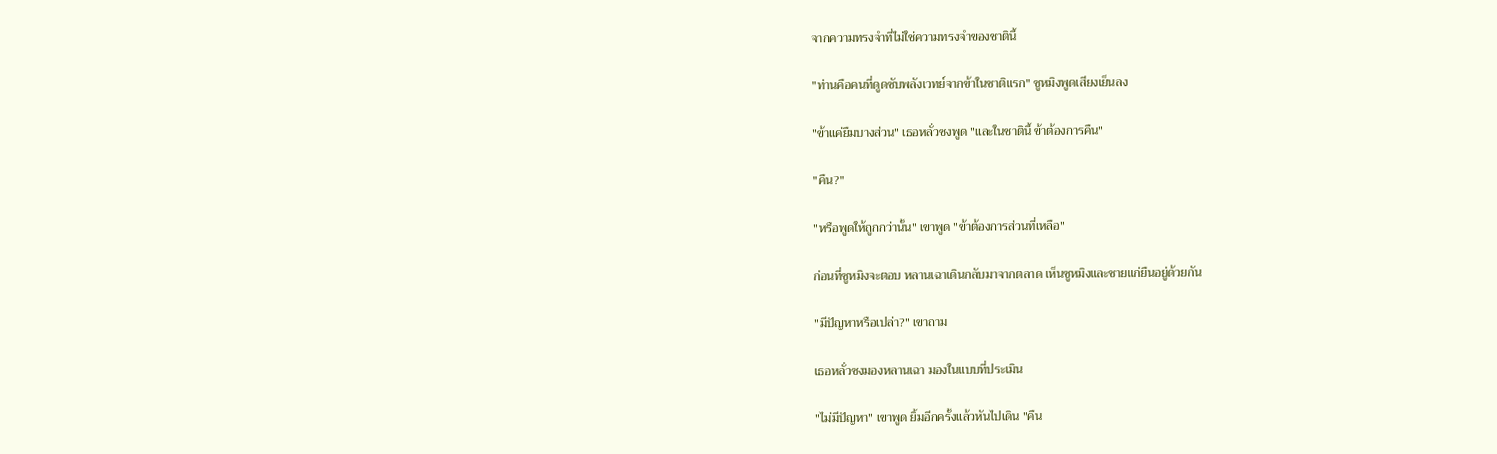จากความทรงจำที่ไม่ใช่ความทรงจำของชาตินี้

"ท่านคือคนที่ดูดซับพลังเวทย์จากข้าในชาติแรก" ซูหมิงพูดเสียงเย็นลง

"ข้าแค่ยืมบางส่วน" เธอหลั่วซงพูด "และในชาตินี้ ข้าต้องการคืน"

"คืน?"

"หรือพูดให้ถูกกว่านั้น" เขาพูด "ข้าต้องการส่วนที่เหลือ"

ก่อนที่ซูหมิงจะตอบ หลานเฉาเดินกลับมาจากตลาด เห็นซูหมิงและชายแก่ยืนอยู่ด้วยกัน

"มีปัญหาหรือเปล่า?" เขาถาม

เธอหลั่วซงมองหลานเฉา มองในแบบที่ประเมิน

"ไม่มีปัญหา" เขาพูด ยิ้มอีกครั้งแล้วหันไปเดิน "คืน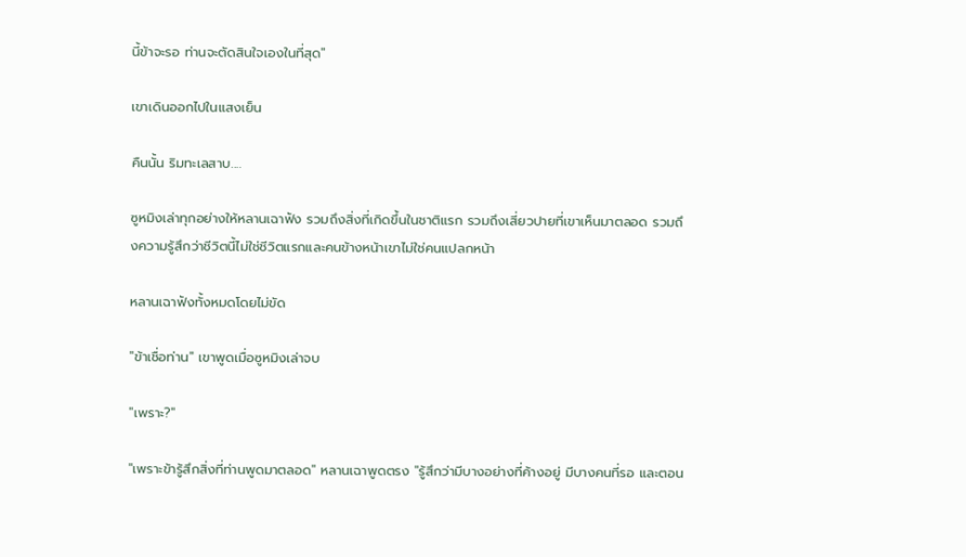นี้ข้าจะรอ ท่านจะตัดสินใจเองในที่สุด"

เขาเดินออกไปในแสงเย็น

คืนนั้น ริมทะเลสาบ....

ซูหมิงเล่าทุกอย่างให้หลานเฉาฟัง รวมถึงสิ่งที่เกิดขึ้นในชาติแรก รวมถึงเสี่ยวปายที่เขาเห็นมาตลอด รวมถึงความรู้สึกว่าชีวิตนี้ไม่ใช่ชีวิตแรกและคนข้างหน้าเขาไม่ใช่คนแปลกหน้า

หลานเฉาฟังทั้งหมดโดยไม่ขัด

"ข้าเชื่อท่าน" เขาพูดเมื่อซูหมิงเล่าจบ

"เพราะ?"

"เพราะข้ารู้สึกสิ่งที่ท่านพูดมาตลอด" หลานเฉาพูดตรง "รู้สึกว่ามีบางอย่างที่ค้างอยู่ มีบางคนที่รอ และตอน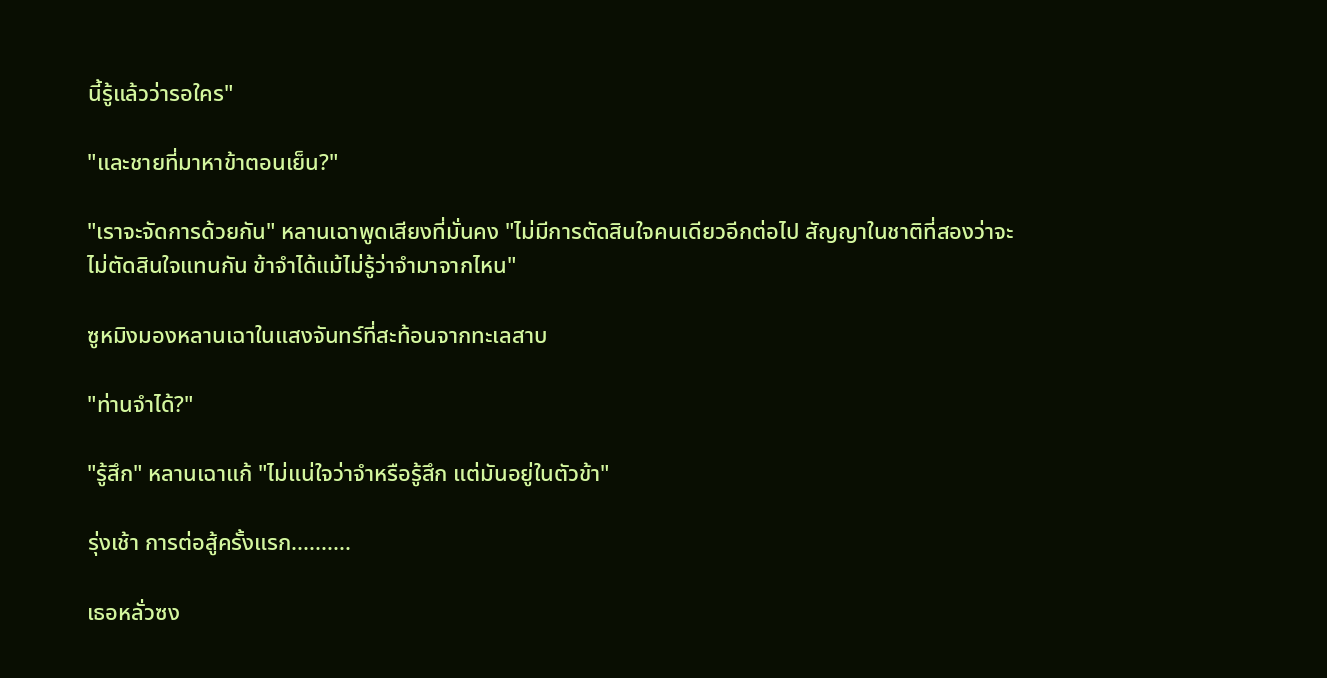นี้รู้แล้วว่ารอใคร"

"และชายที่มาหาข้าตอนเย็น?"

"เราจะจัดการด้วยกัน" หลานเฉาพูดเสียงที่มั่นคง "ไม่มีการตัดสินใจคนเดียวอีกต่อไป สัญญาในชาติที่สองว่าจะไม่ตัดสินใจแทนกัน ข้าจำได้แม้ไม่รู้ว่าจำมาจากไหน"

ซูหมิงมองหลานเฉาในแสงจันทร์ที่สะท้อนจากทะเลสาบ

"ท่านจำได้?"

"รู้สึก" หลานเฉาแก้ "ไม่แน่ใจว่าจำหรือรู้สึก แต่มันอยู่ในตัวข้า"

รุ่งเช้า การต่อสู้ครั้งแรก..........

เธอหลั่วซง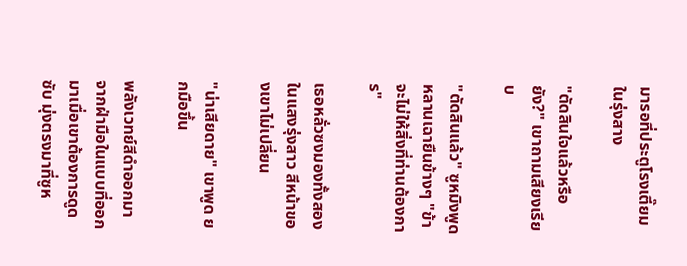มารอที่ประตูโรงเตี๊ยมในรุ่งสาง

"ตัดสินใจแล้วหรือยัง?" เขาถามเสียงเรียบ

"ตัดสินแล้ว" ซูหมิงพูด หลานเฉายืนข้างๆ "ข้าจะไม่ให้สิ่งที่ท่านต้องการ"

เธอหลั่วซงมองทั้งสองในแสงรุ่งสาว สีหน้าของเขาไม่เปลี่ยน

"น่าเสียดาย" เขาพูด ยกมือขึ้น

พลังเวทย์สีดำออกมาจากฝ่ามือในแบบที่ออกมาเมื่อเขาต้องการดูดซับ มุ่งตรงมาที่ซูห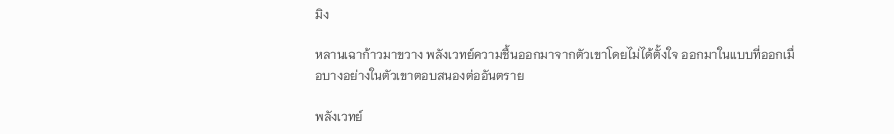มิง

หลานเฉาก้าวมาขวาง พลังเวทย์ความชื้นออกมาจากตัวเขาโดยไม่ได้ตั้งใจ ออกมาในแบบที่ออกเมื่อบางอย่างในตัวเขาตอบสนองต่ออันตราย

พลังเวทย์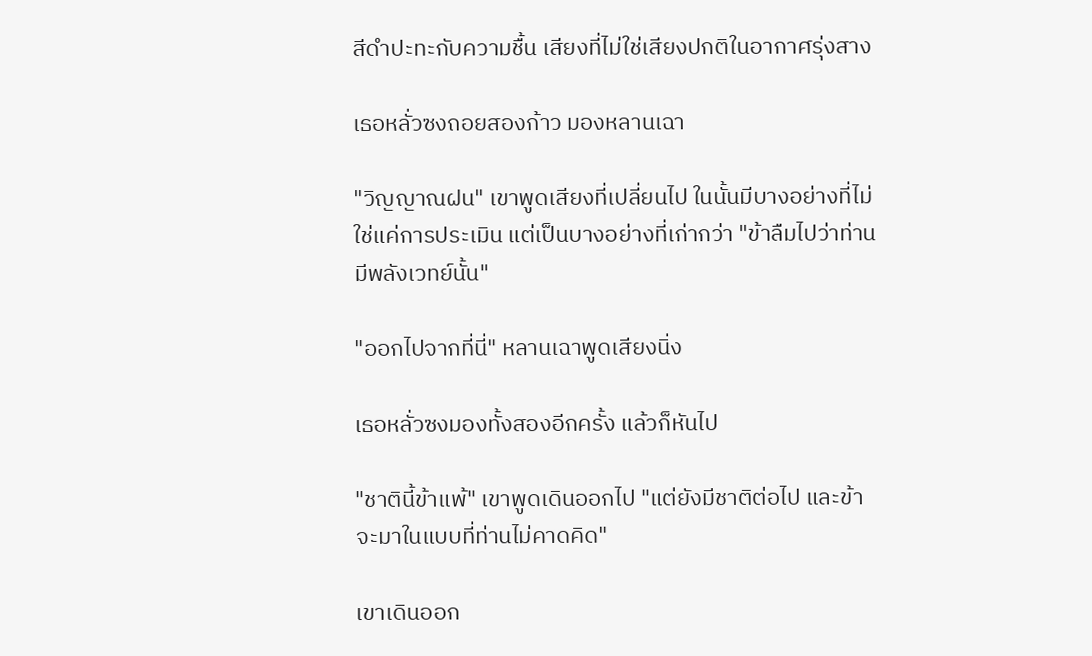สีดำปะทะกับความชื้น เสียงที่ไม่ใช่เสียงปกติในอากาศรุ่งสาง

เธอหลั่วซงถอยสองก้าว มองหลานเฉา

"วิญญาณฝน" เขาพูดเสียงที่เปลี่ยนไป ในนั้นมีบางอย่างที่ไม่ใช่แค่การประเมิน แต่เป็นบางอย่างที่เก่ากว่า "ข้าลืมไปว่าท่านมีพลังเวทย์นั้น"

"ออกไปจากที่นี่" หลานเฉาพูดเสียงนิ่ง

เธอหลั่วซงมองทั้งสองอีกครั้ง แล้วก็หันไป

"ชาตินี้ข้าแพ้" เขาพูดเดินออกไป "แต่ยังมีชาติต่อไป และข้าจะมาในแบบที่ท่านไม่คาดคิด"

เขาเดินออก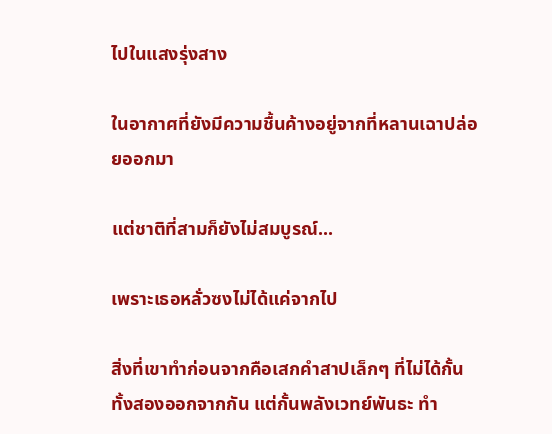ไปในแสงรุ่งสาง

ในอากาศที่ยังมีความชื้นค้างอยู่จากที่หลานเฉาปล่อยออกมา

แต่ชาติที่สามก็ยังไม่สมบูรณ์...

เพราะเธอหลั่วซงไม่ได้แค่จากไป

สิ่งที่เขาทำก่อนจากคือเสกคำสาปเล็กๆ ที่ไม่ได้กั้นทั้งสองออกจากกัน แต่กั้นพลังเวทย์พันธะ ทำ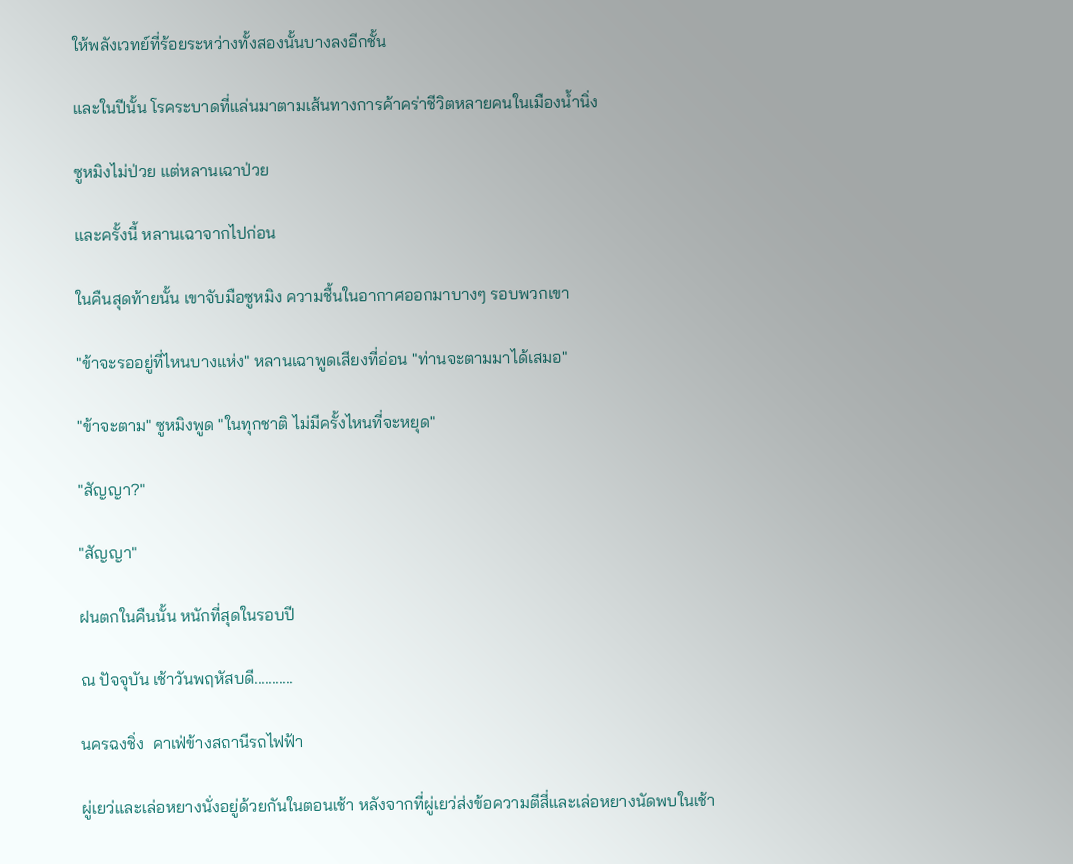ให้พลังเวทย์ที่ร้อยระหว่างทั้งสองนั้นบางลงอีกชั้น

และในปีนั้น โรคระบาดที่แล่นมาตามเส้นทางการค้าคร่าชีวิตหลายคนในเมืองน้ำนิ่ง

ซูหมิงไม่ป่วย แต่หลานเฉาป่วย

และครั้งนี้ หลานเฉาจากไปก่อน

ในคืนสุดท้ายนั้น เขาจับมือซูหมิง ความชื้นในอากาศออกมาบางๆ รอบพวกเขา

"ข้าจะรออยู่ที่ไหนบางแห่ง" หลานเฉาพูดเสียงที่อ่อน "ท่านจะตามมาได้เสมอ"

"ข้าจะตาม" ซูหมิงพูด "ในทุกชาติ ไม่มีครั้งไหนที่จะหยุด"

"สัญญา?"

"สัญญา"

ฝนตกในคืนนั้น หนักที่สุดในรอบปี

ณ ปัจจุบัน เช้าวันพฤหัสบดี...........

นครฉงชิ่ง  คาเฟ่ข้างสถานีรถไฟฟ้า

ผู่เยว่และเล่อหยางนั่งอยู่ด้วยกันในตอนเช้า หลังจากที่ผู่เยว่ส่งข้อความตีสี่และเล่อหยางนัดพบในเช้า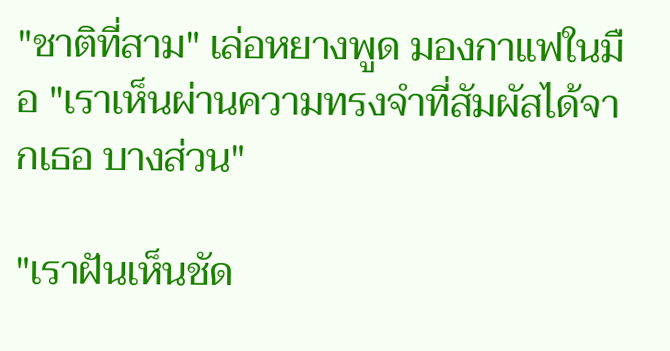"ชาติที่สาม" เล่อหยางพูด มองกาแฟในมือ "เราเห็นผ่านความทรงจำที่สัมผัสได้จากเธอ บางส่วน"

"เราฝันเห็นชัด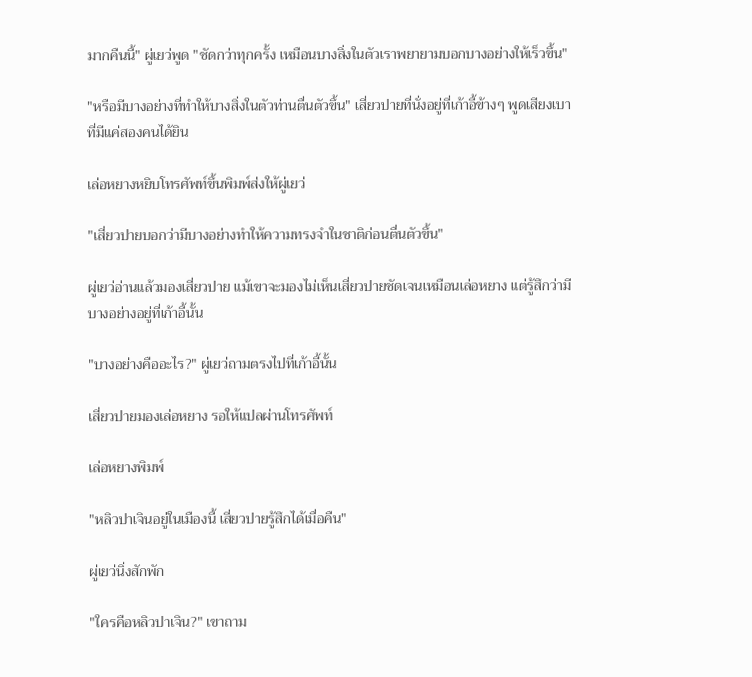มากคืนนี้" ผู่เยว่พูด "ชัดกว่าทุกครั้ง เหมือนบางสิ่งในตัวเราพยายามบอกบางอย่างให้เร็วขึ้น"

"หรือมีบางอย่างที่ทำให้บางสิ่งในตัวท่านตื่นตัวขึ้น" เสี่ยวปายที่นั่งอยู่ที่เก้าอี้ข้างๆ พูดเสียงเบาที่มีแค่สองคนได้ยิน

เล่อหยางหยิบโทรศัพท์ขึ้นพิมพ์ส่งให้ผู่เยว่

"เสี่ยวปายบอกว่ามีบางอย่างทำให้ความทรงจำในชาติก่อนตื่นตัวขึ้น"

ผู่เยว่อ่านแล้วมองเสี่ยวปาย แม้เขาจะมองไม่เห็นเสี่ยวปายชัดเจนเหมือนเล่อหยาง แต่รู้สึกว่ามีบางอย่างอยู่ที่เก้าอี้นั้น

"บางอย่างคืออะไร?" ผู่เยว่ถามตรงไปที่เก้าอี้นั้น

เสี่ยวปายมองเล่อหยาง รอให้แปลผ่านโทรศัพท์

เล่อหยางพิมพ์

"หลิวปาเจินอยู่ในเมืองนี้ เสี่ยวปายรู้สึกได้เมื่อคืน"

ผู่เยว่นิ่งสักพัก

"ใครคือหลิวปาเจิน?" เขาถาม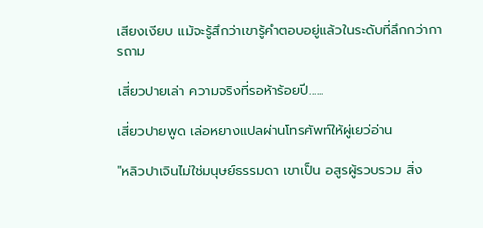เสียงเงียบ แม้จะรู้สึกว่าเขารู้คำตอบอยู่แล้วในระดับที่ลึกกว่าการถาม

เสี่ยวปายเล่า ความจริงที่รอห้าร้อยปี......

เสี่ยวปายพูด เล่อหยางแปลผ่านโทรศัพท์ให้ผู่เยว่อ่าน

"หลิวปาเจินไม่ใช่มนุษย์ธรรมดา เขาเป็น อสูรผู้รวบรวม สิ่ง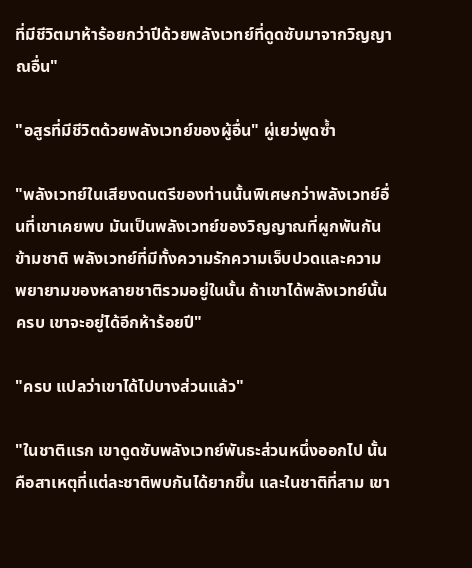ที่มีชีวิตมาห้าร้อยกว่าปีด้วยพลังเวทย์ที่ดูดซับมาจากวิญญาณอื่น"

"อสูรที่มีชีวิตด้วยพลังเวทย์ของผู้อื่น" ผู่เยว่พูดซ้ำ

"พลังเวทย์ในเสียงดนตรีของท่านนั้นพิเศษกว่าพลังเวทย์อื่นที่เขาเคยพบ มันเป็นพลังเวทย์ของวิญญาณที่ผูกพันกันข้ามชาติ พลังเวทย์ที่มีทั้งความรักความเจ็บปวดและความพยายามของหลายชาติรวมอยู่ในนั้น ถ้าเขาได้พลังเวทย์นั้นครบ เขาจะอยู่ได้อีกห้าร้อยปี"

"ครบ แปลว่าเขาได้ไปบางส่วนแล้ว"

"ในชาติแรก เขาดูดซับพลังเวทย์พันธะส่วนหนึ่งออกไป นั้นคือสาเหตุที่แต่ละชาติพบกันได้ยากขึ้น และในชาติที่สาม เขา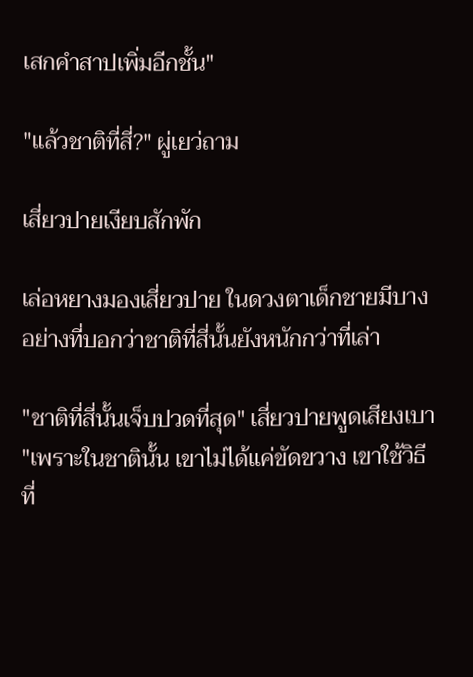เสกคำสาปเพิ่มอีกชั้น"

"แล้วชาติที่สี่?" ผู่เยว่ถาม

เสี่ยวปายเงียบสักพัก

เล่อหยางมองเสี่ยวปาย ในดวงตาเด็กชายมีบางอย่างที่บอกว่าชาติที่สี่นั้นยังหนักกว่าที่เล่า

"ชาติที่สี่นั้นเจ็บปวดที่สุด" เสี่ยวปายพูดเสียงเบา "เพราะในชาตินั้น เขาไม่ได้แค่ขัดขวาง เขาใช้วิธีที่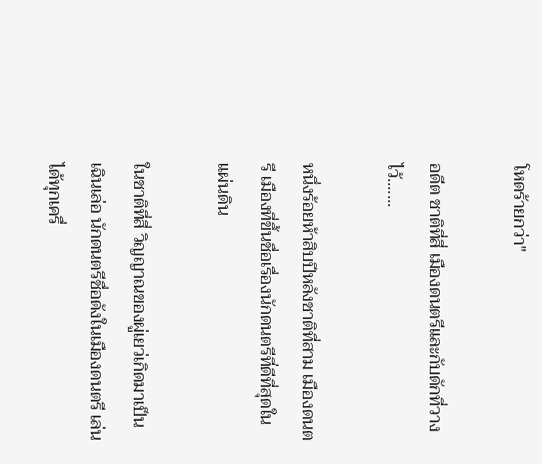โหดร้ายกว่า"

อดีต ชาติที่สี่ เมืองดนตรีและกับดักที่วางไว้.......

หนึ่งร้อยห้าสิบปีหลังชาติที่สาม เมืองดนตรี เมืองที่ขึ้นชื่อเรื่องนักดนตรีที่ดีที่สุดในแผ่นดิน

ในชาติที่สี่ วิญญาณของผู่เยว่เกิดมาเป็น เฉินเล่อ นักดนตรีชื่อดังในเมืองดนตรี เล่นได้ทุกเครื่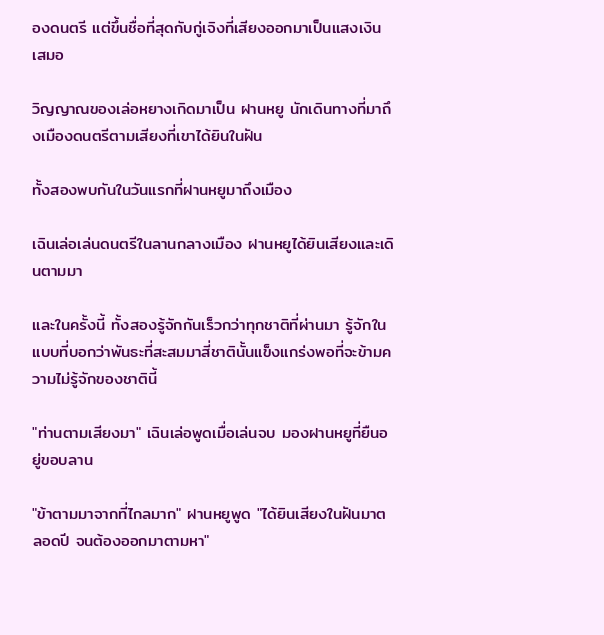องดนตรี แต่ขึ้นชื่อที่สุดกับกู่เจิงที่เสียงออกมาเป็นแสงเงินเสมอ

วิญญาณของเล่อหยางเกิดมาเป็น ฝานหยู นักเดินทางที่มาถึงเมืองดนตรีตามเสียงที่เขาได้ยินในฝัน

ทั้งสองพบกันในวันแรกที่ฝานหยูมาถึงเมือง

เฉินเล่อเล่นดนตรีในลานกลางเมือง ฝานหยูได้ยินเสียงและเดินตามมา

และในครั้งนี้ ทั้งสองรู้จักกันเร็วกว่าทุกชาติที่ผ่านมา รู้จักในแบบที่บอกว่าพันธะที่สะสมมาสี่ชาตินั้นแข็งแกร่งพอที่จะข้ามความไม่รู้จักของชาตินี้

"ท่านตามเสียงมา" เฉินเล่อพูดเมื่อเล่นจบ มองฝานหยูที่ยืนอยู่ขอบลาน

"ข้าตามมาจากที่ไกลมาก" ฝานหยูพูด "ได้ยินเสียงในฝันมาตลอดปี จนต้องออกมาตามหา"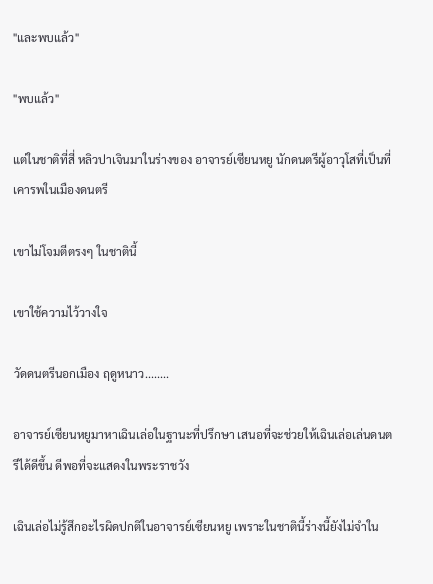"และพบแล้ว"

"พบแล้ว"

แต่ในชาติที่สี่ หลิวปาเจินมาในร่างของ อาจารย์เซียนหยู นักดนตรีผู้อาวุโสที่เป็นที่เคารพในเมืองดนตรี

เขาไม่โจมตีตรงๆ ในชาตินี้

เขาใช้ความไว้วางใจ

วัดดนตรีนอกเมือง ฤดูหนาว........

อาจารย์เซียนหยูมาหาเฉินเล่อในฐานะที่ปรึกษา เสนอที่จะช่วยให้เฉินเล่อเล่นดนตรีได้ดีขึ้น ดีพอที่จะแสดงในพระราชวัง

เฉินเล่อไม่รู้สึกอะไรผิดปกติในอาจารย์เซียนหยู เพราะในชาตินี้ร่างนี้ยังไม่จำใน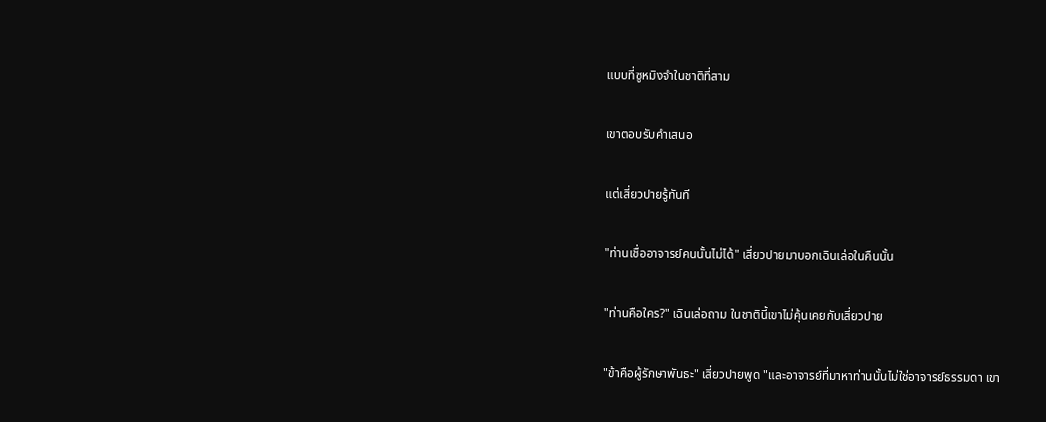แบบที่ซูหมิงจำในชาติที่สาม

เขาตอบรับคำเสนอ

แต่เสี่ยวปายรู้ทันที

"ท่านเชื่ออาจารย์คนนั้นไม่ได้" เสี่ยวปายมาบอกเฉินเล่อในคืนนั้น

"ท่านคือใคร?" เฉินเล่อถาม ในชาตินี้เขาไม่คุ้นเคยกับเสี่ยวปาย

"ข้าคือผู้รักษาพันธะ" เสี่ยวปายพูด "และอาจารย์ที่มาหาท่านนั้นไม่ใช่อาจารย์ธรรมดา เขา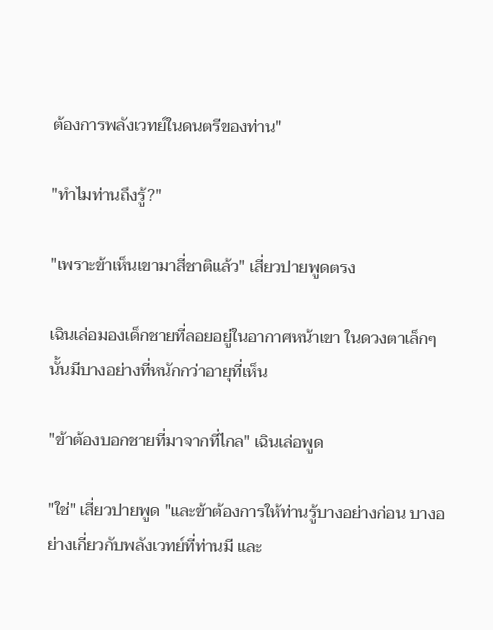ต้องการพลังเวทย์ในดนตรีของท่าน"

"ทำไมท่านถึงรู้?"

"เพราะข้าเห็นเขามาสี่ชาติแล้ว" เสี่ยวปายพูดตรง

เฉินเล่อมองเด็กชายที่ลอยอยู่ในอากาศหน้าเขา ในดวงตาเล็กๆ นั้นมีบางอย่างที่หนักกว่าอายุที่เห็น

"ข้าต้องบอกชายที่มาจากที่ไกล" เฉินเล่อพูด

"ใช่" เสี่ยวปายพูด "และข้าต้องการให้ท่านรู้บางอย่างก่อน บางอย่างเกี่ยวกับพลังเวทย์ที่ท่านมี และ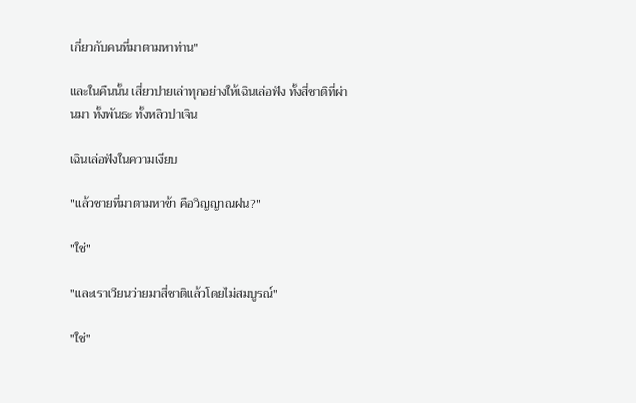เกี่ยวกับคนที่มาตามหาท่าน"

และในคืนนั้น เสี่ยวปายเล่าทุกอย่างให้เฉินเล่อฟัง ทั้งสี่ชาติที่ผ่านมา ทั้งพันธะ ทั้งหลิวปาเจิน

เฉินเล่อฟังในความเงียบ

"แล้วชายที่มาตามหาข้า คือวิญญาณฝน?"

"ใช่"

"และเราเวียนว่ายมาสี่ชาติแล้วโดยไม่สมบูรณ์"

"ใช่"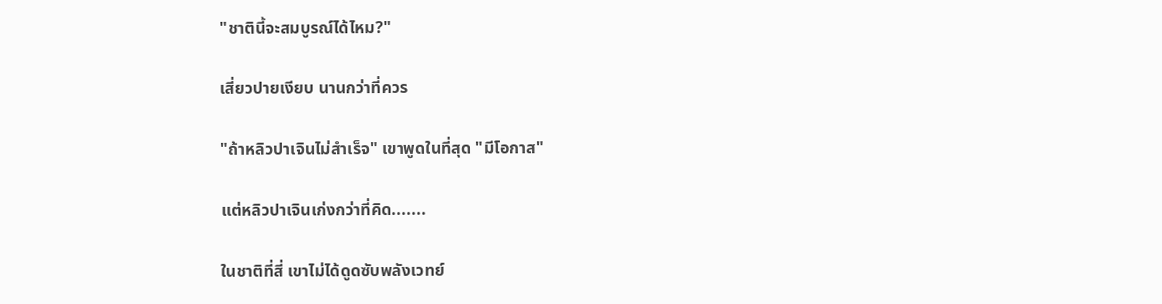"ชาตินี้จะสมบูรณ์ได้ไหม?"

เสี่ยวปายเงียบ นานกว่าที่ควร

"ถ้าหลิวปาเจินไม่สำเร็จ" เขาพูดในที่สุด "มีโอกาส"

แต่หลิวปาเจินเก่งกว่าที่คิด.......

ในชาติที่สี่ เขาไม่ได้ดูดซับพลังเวทย์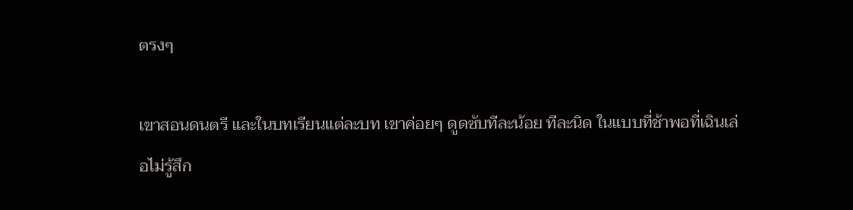ตรงๆ

เขาสอนดนตรี และในบทเรียนแต่ละบท เขาค่อยๆ ดูดซับทีละน้อย ทีละนิด ในแบบที่ช้าพอที่เฉินเล่อไม่รู้สึก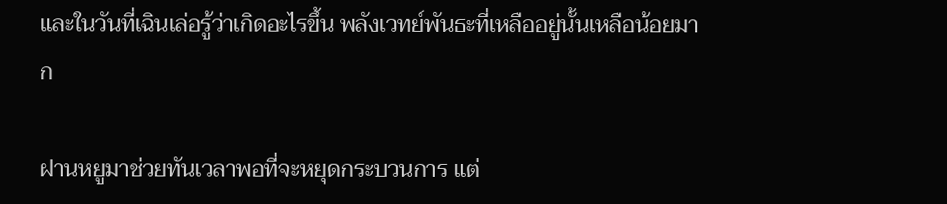และในวันที่เฉินเล่อรู้ว่าเกิดอะไรขึ้น พลังเวทย์พันธะที่เหลืออยู่นั้นเหลือน้อยมาก

ฝานหยูมาช่วยทันเวลาพอที่จะหยุดกระบวนการ แต่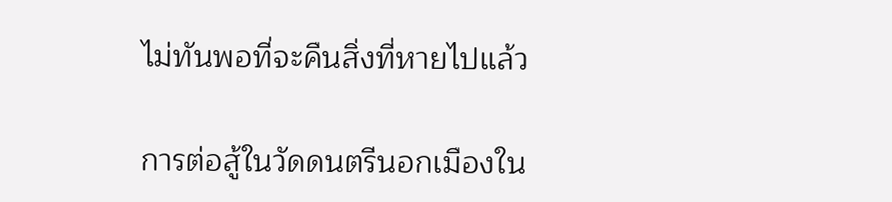ไม่ทันพอที่จะคืนสิ่งที่หายไปแล้ว

การต่อสู้ในวัดดนตรีนอกเมืองใน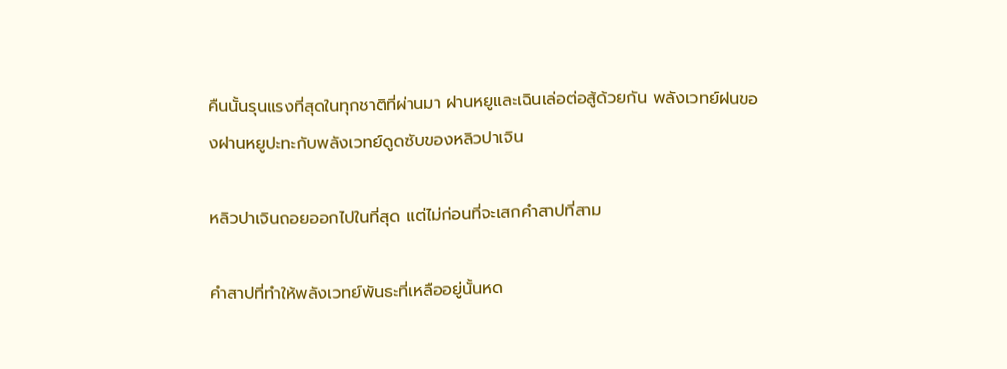คืนนั้นรุนแรงที่สุดในทุกชาติที่ผ่านมา ฝานหยูและเฉินเล่อต่อสู้ด้วยกัน พลังเวทย์ฝนของฝานหยูปะทะกับพลังเวทย์ดูดซับของหลิวปาเจิน

หลิวปาเจินถอยออกไปในที่สุด แต่ไม่ก่อนที่จะเสกคำสาปที่สาม

คำสาปที่ทำให้พลังเวทย์พันธะที่เหลืออยู่นั้นหด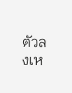ตัวลงเห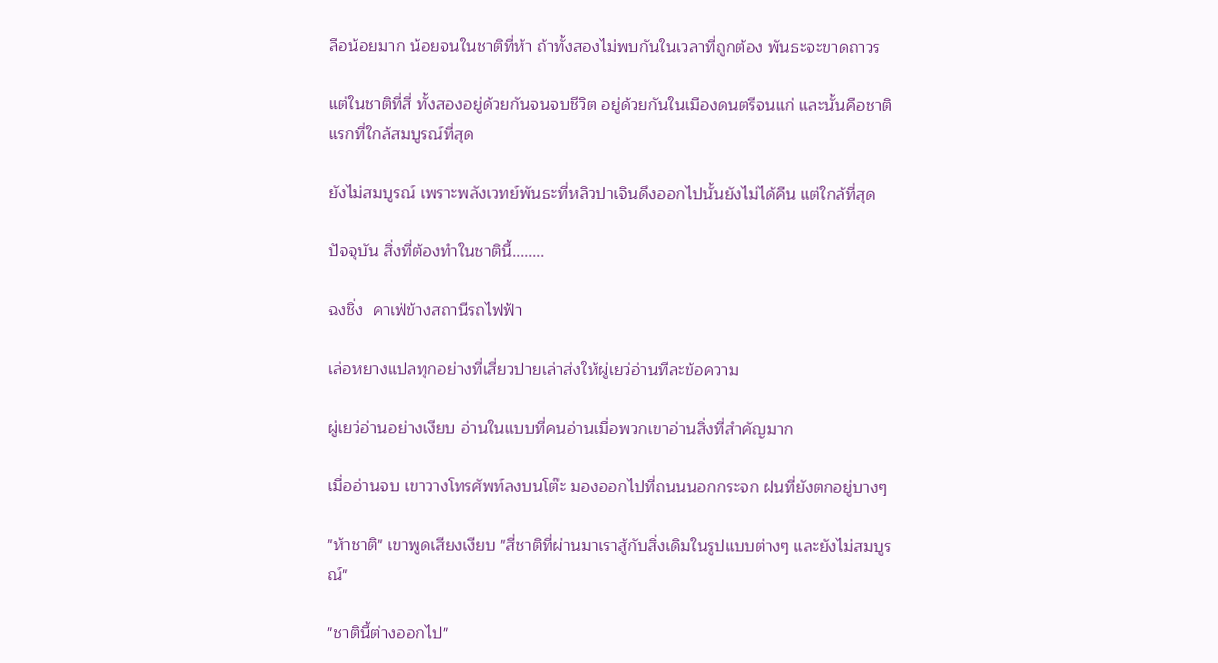ลือน้อยมาก น้อยจนในชาติที่ห้า ถ้าทั้งสองไม่พบกันในเวลาที่ถูกต้อง พันธะจะขาดถาวร

แต่ในชาติที่สี่ ทั้งสองอยู่ด้วยกันจนจบชีวิต อยู่ด้วยกันในเมืองดนตรีจนแก่ และนั้นคือชาติแรกที่ใกล้สมบูรณ์ที่สุด

ยังไม่สมบูรณ์ เพราะพลังเวทย์พันธะที่หลิวปาเจินดึงออกไปนั้นยังไม่ได้คืน แต่ใกล้ที่สุด

ปัจจุบัน สิ่งที่ต้องทำในชาตินี้........

ฉงชิ่ง  คาเฟ่ข้างสถานีรถไฟฟ้า

เล่อหยางแปลทุกอย่างที่เสี่ยวปายเล่าส่งให้ผู่เยว่อ่านทีละข้อความ

ผู่เยว่อ่านอย่างเงียบ อ่านในแบบที่คนอ่านเมื่อพวกเขาอ่านสิ่งที่สำคัญมาก

เมื่ออ่านจบ เขาวางโทรศัพท์ลงบนโต๊ะ มองออกไปที่ถนนนอกกระจก ฝนที่ยังตกอยู่บางๆ

"ห้าชาติ" เขาพูดเสียงเงียบ "สี่ชาติที่ผ่านมาเราสู้กับสิ่งเดิมในรูปแบบต่างๆ และยังไม่สมบูรณ์"

"ชาตินี้ต่างออกไป"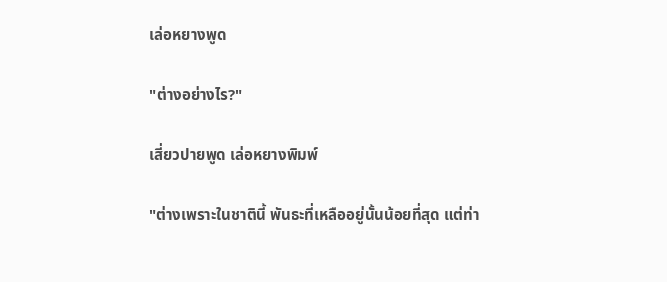เล่อหยางพูด

"ต่างอย่างไร?"

เสี่ยวปายพูด เล่อหยางพิมพ์

"ต่างเพราะในชาตินี้ พันธะที่เหลืออยู่นั้นน้อยที่สุด แต่ท่า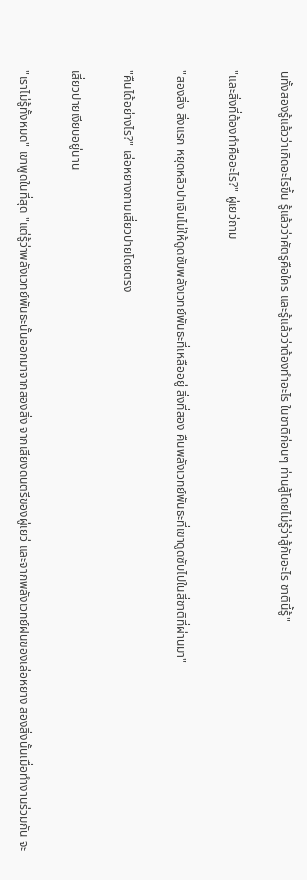นทั้งสองรู้แล้วว่าเกิดอะไรขึ้น รู้แล้วว่าศัตรูคือใคร และรู้แล้วว่าต้องทำอะไร ในชาติก่อนๆ ท่านสู้โดยไม่รู้ว่าสู้กับอะไร ชาตินี้รู้"

"และสิ่งที่ต้องทำคืออะไร?" ผู่เยว่ถาม

"สองสิ่ง สิ่งแรก หยุดหลิวปาเจินไม่ให้ดูดซับพลังเวทย์พันธะที่เหลืออยู่ สิ่งที่สอง คืนพลังเวทย์พันธะที่เขาดูดซับไปในสี่ชาติที่ผ่านมา"

"คืนได้อย่างไร?" เล่อหยางถามเสี่ยวปายโดยตรง

เสี่ยวปายเงียบอยู่นาน

"เราไม่รู้ทั้งหมด" เขาพูดในที่สุด "แต่รู้ว่าพลังเวทย์พันธะนั้นออกมาจากสองสิ่ง จากเสียงดนตรีของผู่เยว่ และจากพลังเวทย์ฝนของเล่อหยาง สองสิ่งนั้นเมื่อทำงานร่วมกัน จะ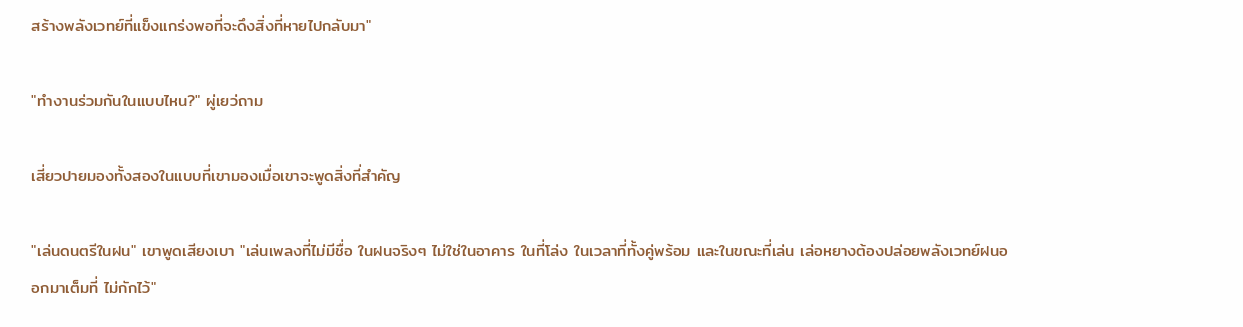สร้างพลังเวทย์ที่แข็งแกร่งพอที่จะดึงสิ่งที่หายไปกลับมา"

"ทำงานร่วมกันในแบบไหน?" ผู่เยว่ถาม

เสี่ยวปายมองทั้งสองในแบบที่เขามองเมื่อเขาจะพูดสิ่งที่สำคัญ

"เล่นดนตรีในฝน" เขาพูดเสียงเบา "เล่นเพลงที่ไม่มีชื่อ ในฝนจริงๆ ไม่ใช่ในอาคาร ในที่โล่ง ในเวลาที่ทั้งคู่พร้อม และในขณะที่เล่น เล่อหยางต้องปล่อยพลังเวทย์ฝนออกมาเต็มที่ ไม่กักไว้"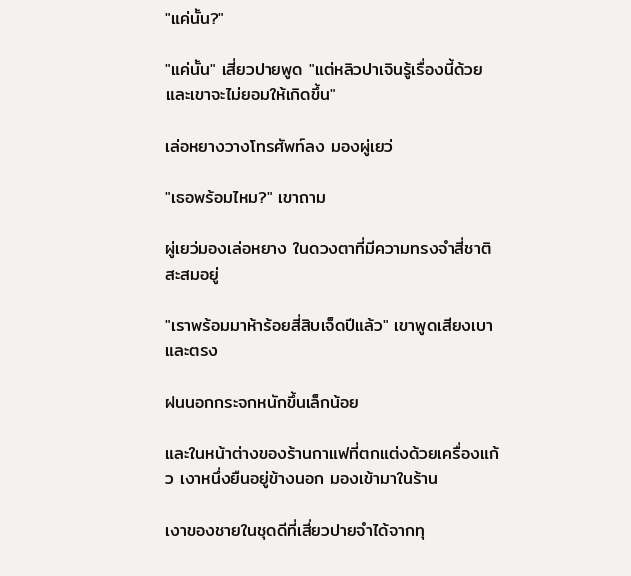"แค่นั้น?"

"แค่นั้น" เสี่ยวปายพูด "แต่หลิวปาเจินรู้เรื่องนี้ด้วย และเขาจะไม่ยอมให้เกิดขึ้น"

เล่อหยางวางโทรศัพท์ลง มองผู่เยว่

"เธอพร้อมไหม?" เขาถาม

ผู่เยว่มองเล่อหยาง ในดวงตาที่มีความทรงจำสี่ชาติสะสมอยู่

"เราพร้อมมาห้าร้อยสี่สิบเจ็ดปีแล้ว" เขาพูดเสียงเบาและตรง

ฝนนอกกระจกหนักขึ้นเล็กน้อย

และในหน้าต่างของร้านกาแฟที่ตกแต่งด้วยเครื่องแก้ว เงาหนึ่งยืนอยู่ข้างนอก มองเข้ามาในร้าน

เงาของชายในชุดดีที่เสี่ยวปายจำได้จากทุ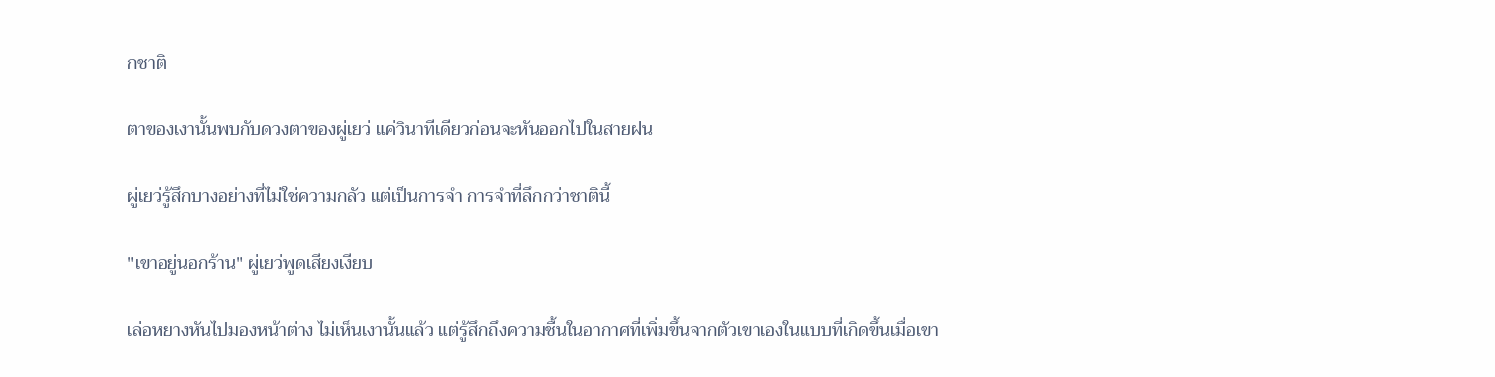กชาติ

ตาของเงานั้นพบกับดวงตาของผู่เยว่ แค่วินาทีเดียวก่อนจะหันออกไปในสายฝน

ผู่เยว่รู้สึกบางอย่างที่ไม่ใช่ความกลัว แต่เป็นการจำ การจำที่ลึกกว่าชาตินี้

"เขาอยู่นอกร้าน" ผู่เยว่พูดเสียงเงียบ

เล่อหยางหันไปมองหน้าต่าง ไม่เห็นเงานั้นแล้ว แต่รู้สึกถึงความชื้นในอากาศที่เพิ่มขึ้นจากตัวเขาเองในแบบที่เกิดขึ้นเมื่อเขา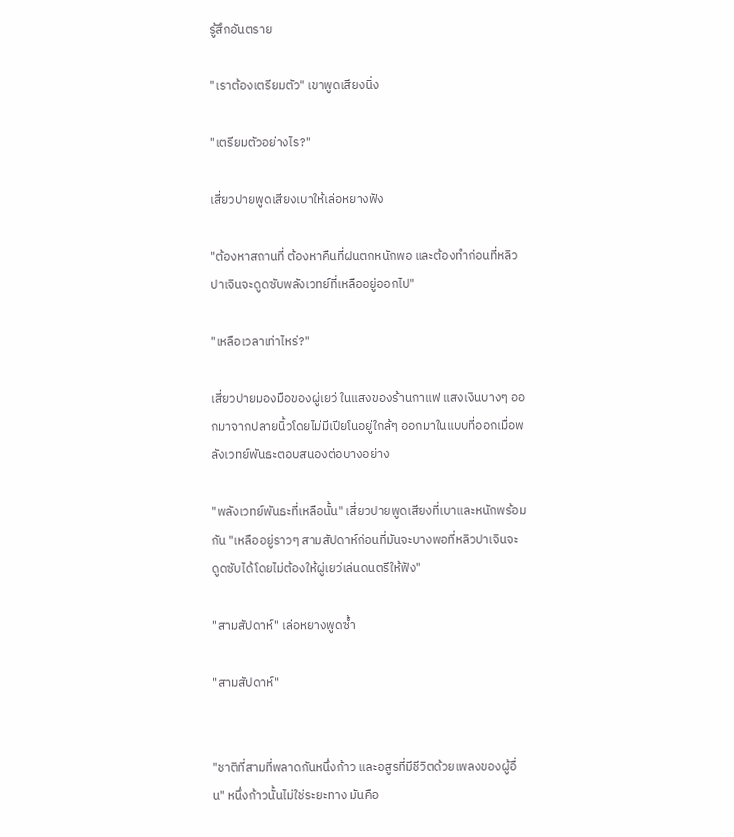รู้สึกอันตราย

"เราต้องเตรียมตัว" เขาพูดเสียงนิ่ง

"เตรียมตัวอย่างไร?"

เสี่ยวปายพูดเสียงเบาให้เล่อหยางฟัง

"ต้องหาสถานที่ ต้องหาคืนที่ฝนตกหนักพอ และต้องทำก่อนที่หลิวปาเจินจะดูดซับพลังเวทย์ที่เหลืออยู่ออกไป"

"เหลือเวลาเท่าไหร่?"

เสี่ยวปายมองมือของผู่เยว่ ในแสงของร้านกาแฟ แสงเงินบางๆ ออกมาจากปลายนิ้วโดยไม่มีเปียโนอยู่ใกล้ๆ ออกมาในแบบที่ออกเมื่อพลังเวทย์พันธะตอบสนองต่อบางอย่าง

"พลังเวทย์พันธะที่เหลือนั้น" เสี่ยวปายพูดเสียงที่เบาและหนักพร้อมกัน "เหลืออยู่ราวๆ สามสัปดาห์ก่อนที่มันจะบางพอที่หลิวปาเจินจะดูดซับได้โดยไม่ต้องให้ผู่เยว่เล่นดนตรีให้ฟัง"

"สามสัปดาห์" เล่อหยางพูดซ้ำ

"สามสัปดาห์"


"ชาติที่สามที่พลาดกันหนึ่งก้าว และอสูรที่มีชีวิตด้วยเพลงของผู้อื่น" หนึ่งก้าวนั้นไม่ใช่ระยะทาง มันคือ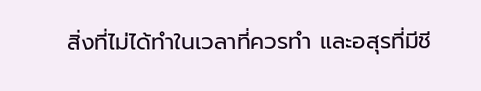สิ่งที่ไม่ได้ทำในเวลาที่ควรทำ และอสุรที่มีชี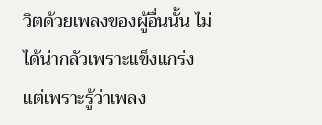วิตด้วยเพลงของผู้อื่นนั้น ไม่ได้น่ากลัวเพราะแข็งแกร่ง แต่เพราะรู้ว่าเพลง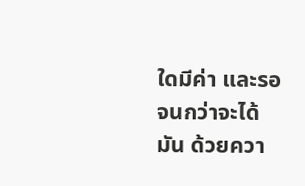ใดมีค่า และรอจนกว่าจะได้มัน ด้วยควา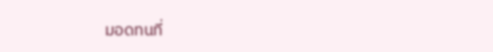มอดทนที่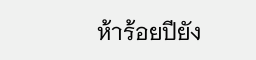ห้าร้อยปียัง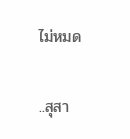ไม่หมด

..สุสา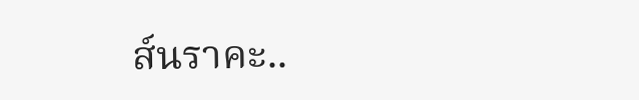ส์นราคะ..